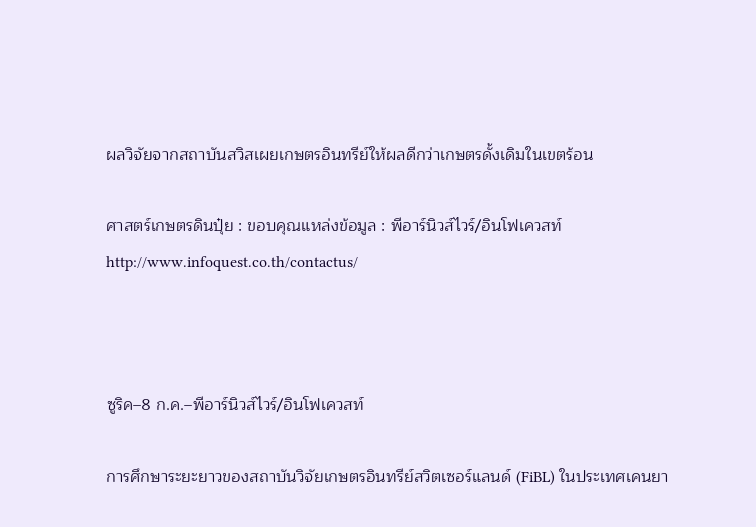ผลวิจัยจากสถาบันสวิสเผยเกษตรอินทรีย์ให้ผลดีกว่าเกษตรดั้งเดิมในเขตร้อน

ศาสตร์เกษตรดินปุ๋ย : ขอบคุณแหล่งข้อมูล : พีอาร์นิวส์ไวร์/อินโฟเควสท์ http://www.infoquest.co.th/contactus/



ซูริค–8 ก.ค.–พีอาร์นิวส์ไวร์/อินโฟเควสท์

การศึกษาระยะยาวของสถาบันวิจัยเกษตรอินทรีย์สวิตเซอร์แลนด์ (FiBL) ในประเทศเคนยา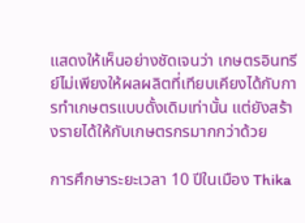แสดงให้เห็นอย่างชัดเจนว่า เกษตรอินทรีย์ไม่เพียงให้ผลผลิตที่เทียบเคียงได้กับการทำเกษตรแบบดั้งเดิมเท่านั้น แต่ยังสร้างรายได้ให้กับเกษตรกรมากกว่าด้วย

การศึกษาระยะเวลา 10 ปีในเมือง Thika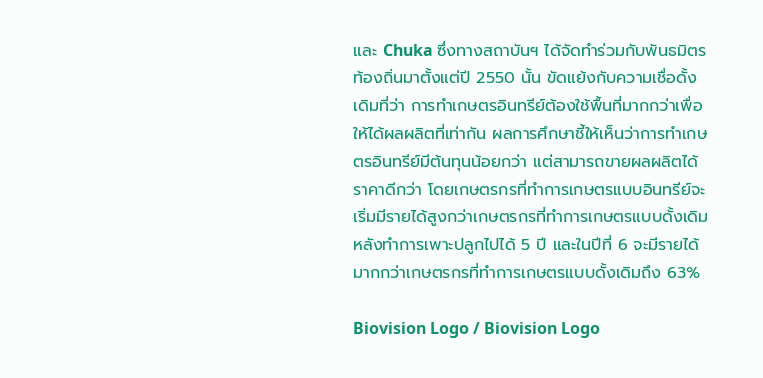และ Chuka ซึ่งทางสถาบันฯ ได้จัดทำร่วมกับพันธมิตรท้องถิ่นมาตั้งแต่ปี 2550 นั้น ขัดแย้งกับความเชื่อดั้งเดิมที่ว่า การทำเกษตรอินทรีย์ต้องใช้พื้นที่มากกว่าเพื่อให้ได้ผลผลิตที่เท่ากัน ผลการศึกษาชี้ให้เห็นว่าการทำเกษตรอินทรีย์มีต้นทุนน้อยกว่า แต่สามารถขายผลผลิตได้ราคาดีกว่า โดยเกษตรกรที่ทำการเกษตรแบบอินทรีย์จะเริ่มมีรายได้สูงกว่าเกษตรกรที่ทำการเกษตรแบบดั้งเดิมหลังทำการเพาะปลูกไปได้ 5 ปี และในปีที่ 6 จะมีรายได้มากกว่าเกษตรกรที่ทำการเกษตรแบบดั้งเดิมถึง 63%

Biovision Logo / Biovision Logo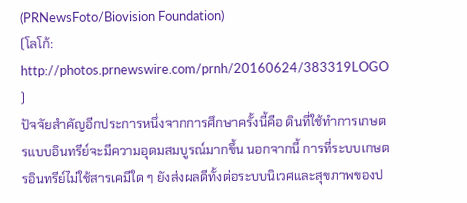(PRNewsFoto/Biovision Foundation)
(โลโก้: http://photos.prnewswire.com/prnh/20160624/383319LOGO )
ปัจจัยสำคัญอีกประการหนึ่งจากการศึกษาครั้งนี้คือ ดินที่ใช้ทำการเกษตรแบบอินทรีย์จะมีความอุดมสมบูรณ์มากขึ้น นอกจากนี้ การที่ระบบเกษตรอินทรีย์ไม่ใช้สารเคมีใด ๆ ยังส่งผลดีทั้งต่อระบบนิเวศและสุขภาพของป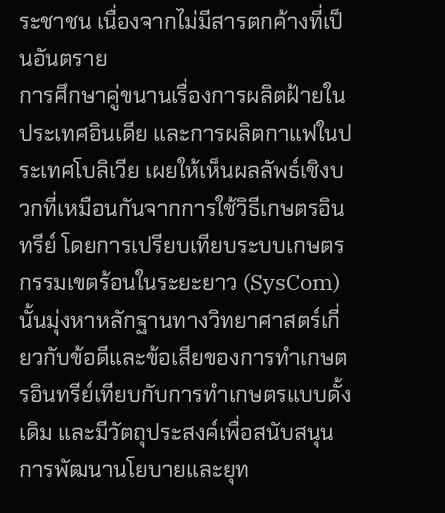ระชาชน เนื่องจากไม่มีสารตกค้างที่เป็นอันตราย
การศึกษาคู่ขนานเรื่องการผลิตฝ้ายในประเทศอินเดีย และการผลิตกาแฟในประเทศโบลิเวีย เผยให้เห็นผลลัพธ์เชิงบวกที่เหมือนกันจากการใช้วิธีเกษตรอินทรีย์ โดยการเปรียบเทียบระบบเกษตรกรรมเขตร้อนในระยะยาว (SysCom) นั้นมุ่งหาหลักฐานทางวิทยาศาสตร์เกี่ยวกับข้อดีและข้อเสียของการทำเกษตรอินทรีย์เทียบกับการทำเกษตรแบบดั้งเดิม และมีวัตถุประสงค์เพื่อสนับสนุนการพัฒนานโยบายและยุท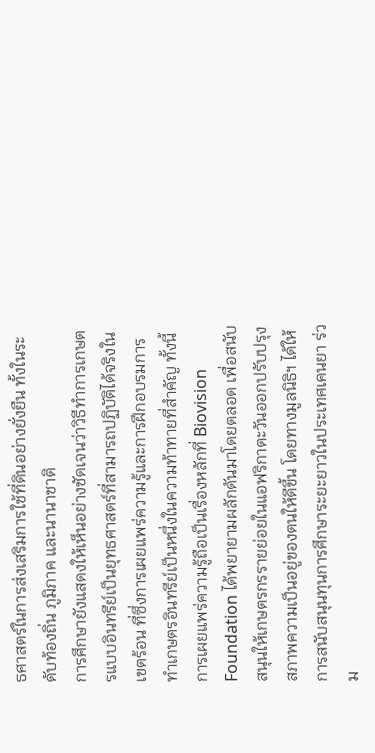ธศาสตร์ในการส่งเสริมการใช้ที่ดินอย่างยั่งยืน ทั้งในระดับท้องถิ่น ภูมิภาค และนานาชาติ
การศึกษายังแสดงให้เห็นอย่างชัดเจนว่าวิธีทำการเกษตรแบบอินทรีย์เป็นยุทธศาสตร์ที่สามารถปฏิบัติได้จริงในเขตร้อน ที่ซึ่งการเผยแพร่ความรู้และการฝึกอบรมการทำเกษตรอินทรีย์เป็นหนึ่งในความท้าทายที่สำคัญ ทั้งนี้ การเผยแพร่ความรู้ถือเป็นเรื่องหลักที่ Biovision Foundation ได้พยายามผลักดันมาโดยตลอด เพื่อสนับสนุนให้เกษตรกรรายย่อยในแอฟริกาตะวันออกปรับปรุงสภาพความเป็นอยู่ของตนให้ดีขึ้น โดยทางมูลนิธิฯ ได้ให้การสนับสนุนทุนการศึกษาระยะยาวในประเทศเคนยา ร่วม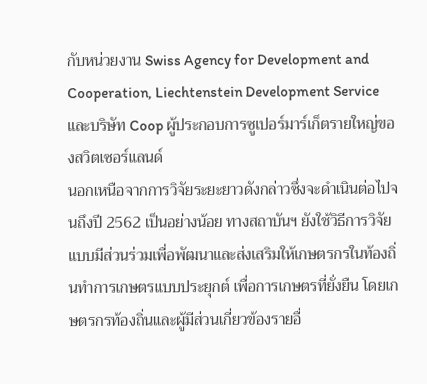กับหน่วยงาน Swiss Agency for Development and Cooperation, Liechtenstein Development Service และบริษัท Coop ผู้ประกอบการซูเปอร์มาร์เก็ตรายใหญ่ของสวิตเซอร์แลนด์
นอกเหนือจากการวิจัยระยะยาวดังกล่าวซึ่งจะดำเนินต่อไปจนถึงปี 2562 เป็นอย่างน้อย ทางสถาบันฯ ยังใช้วิธีการวิจัยแบบมีส่วนร่วมเพื่อพัฒนาและส่งเสริมให้เกษตรกรในท้องถิ่นทำการเกษตรแบบประยุกต์ เพื่อการเกษตรที่ยั่งยืน โดยเกษตรกรท้องถิ่นและผู้มีส่วนเกี่ยวข้องรายอื่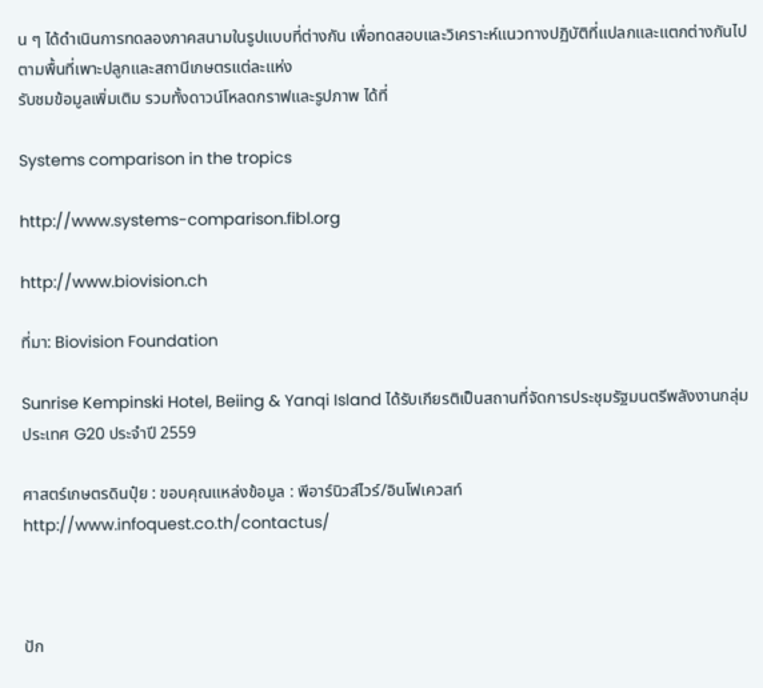น ๆ ได้ดำเนินการทดลองภาคสนามในรูปแบบที่ต่างกัน เพื่อทดสอบและวิเคราะห์แนวทางปฏิบัติที่แปลกและแตกต่างกันไปตามพื้นที่เพาะปลูกและสถานีเกษตรแต่ละแห่ง
รับชมข้อมูลเพิ่มเติม รวมทั้งดาวน์โหลดกราฟและรูปภาพ ได้ที่

Systems comparison in the tropics

http://www.systems-comparison.fibl.org

http://www.biovision.ch

ที่มา: Biovision Foundation

Sunrise Kempinski Hotel, Beiing & Yanqi Island ได้รับเกียรติเป็นสถานที่จัดการประชุมรัฐมนตรีพลังงานกลุ่มประเทศ G20 ประจำปี 2559

ศาสตร์เกษตรดินปุ๋ย : ขอบคุณแหล่งข้อมูล : พีอาร์นิวส์ไวร์/อินโฟเควสท์ http://www.infoquest.co.th/contactus/



ปัก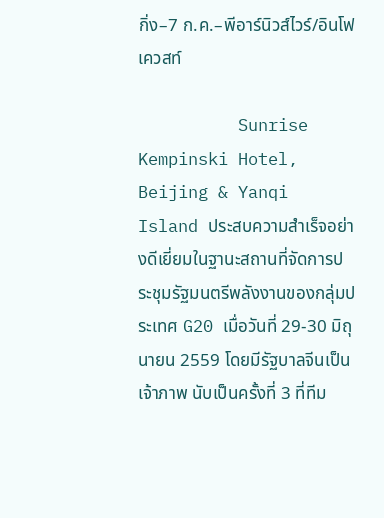กิ่ง–7 ก.ค.–พีอาร์นิวส์ไวร์/อินโฟเควสท์

          Sunrise Kempinski Hotel, Beijing & Yanqi Island ประสบความสำเร็จอย่างดีเยี่ยมในฐานะสถานที่จัดการประชุมรัฐมนตรีพลังงานของกลุ่มประเทศ G20 เมื่อวันที่ 29-30 มิถุนายน 2559 โดยมีรัฐบาลจีนเป็นเจ้าภาพ นับเป็นครั้งที่ 3 ที่ทีม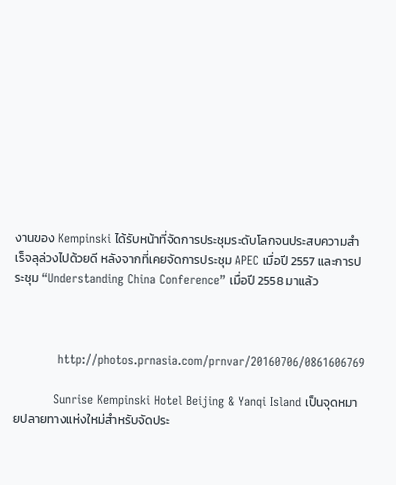งานของ Kempinski ได้รับหน้าที่จัดการประชุมระดับโลกจนประสบความสำเร็จลุล่วงไปด้วยดี หลังจากที่เคยจัดการประชุม APEC เมื่อปี 2557 และการประชุม “Understanding China Conference” เมื่อปี 2558 มาแล้ว



           http://photos.prnasia.com/prnvar/20160706/0861606769

          Sunrise Kempinski Hotel Beijing & Yanqi Island เป็นจุดหมายปลายทางแห่งใหม่สำหรับจัดประ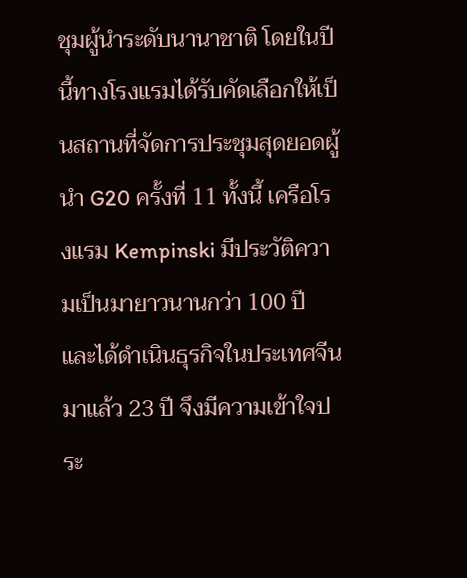ชุมผู้นำระดับนานาชาติ โดยในปีนี้ทางโรงแรมได้รับคัดเลือกให้เป็นสถานที่จัดการประชุมสุดยอดผู้นำ G20 ครั้งที่ 11 ทั้งนี้ เครือโรงแรม Kempinski มีประวัติความเป็นมายาวนานกว่า 100 ปี และได้ดำเนินธุรกิจในประเทศจีนมาแล้ว 23 ปี จึงมีความเข้าใจประ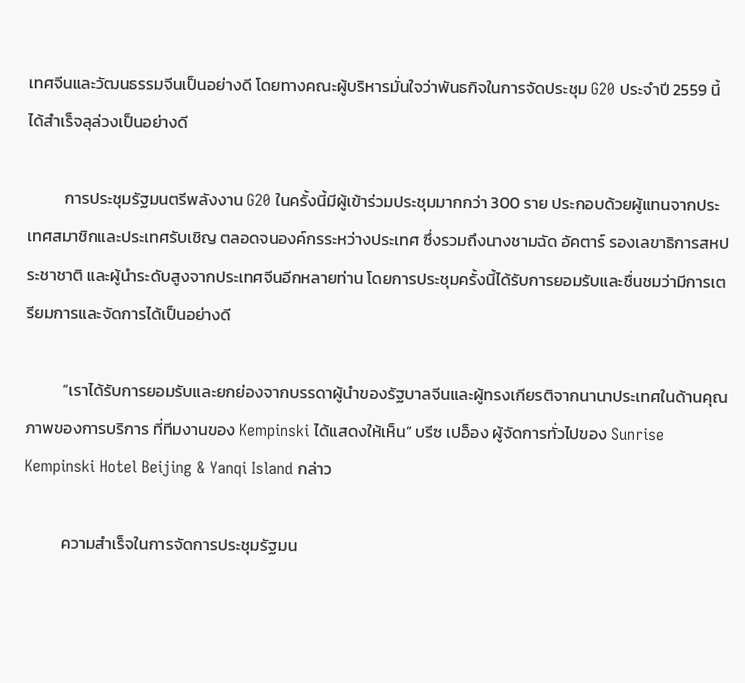เทศจีนและวัฒนธรรมจีนเป็นอย่างดี โดยทางคณะผู้บริหารมั่นใจว่าพันธกิจในการจัดประชุม G20 ประจำปี 2559 นี้ได้สำเร็จลุล่วงเป็นอย่างดี

          การประชุมรัฐมนตรีพลังงาน G20 ในครั้งนี้มีผู้เข้าร่วมประชุมมากกว่า 300 ราย ประกอบด้วยผู้แทนจากประเทศสมาชิกและประเทศรับเชิญ ตลอดจนองค์กรระหว่างประเทศ ซึ่งรวมถึงนางชามฉัด อัคตาร์ รองเลขาธิการสหประชาชาติ และผู้นำระดับสูงจากประเทศจีนอีกหลายท่าน โดยการประชุมครั้งนี้ได้รับการยอมรับและชื่นชมว่ามีการเตรียมการและจัดการได้เป็นอย่างดี

          “เราได้รับการยอมรับและยกย่องจากบรรดาผู้นำของรัฐบาลจีนและผู้ทรงเกียรติจากนานาประเทศในด้านคุณภาพของการบริการ ที่ทีมงานของ Kempinski ได้แสดงให้เห็น” บรีซ เปอ็อง ผู้จัดการทั่วไปของ Sunrise Kempinski Hotel Beijing & Yanqi Island กล่าว

          ความสำเร็จในการจัดการประชุมรัฐมน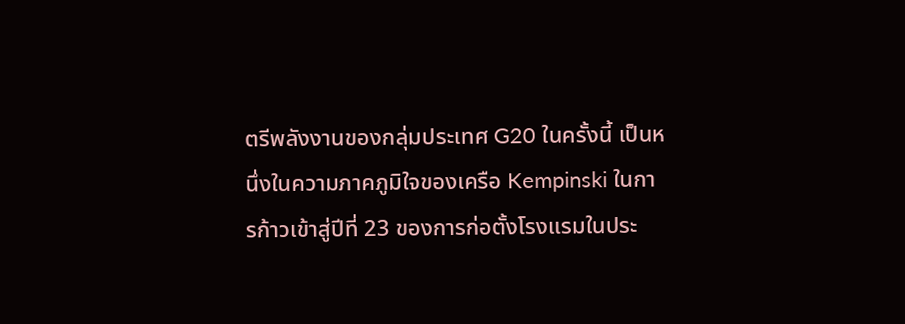ตรีพลังงานของกลุ่มประเทศ G20 ในครั้งนี้ เป็นหนึ่งในความภาคภูมิใจของเครือ Kempinski ในการก้าวเข้าสู่ปีที่ 23 ของการก่อตั้งโรงแรมในประ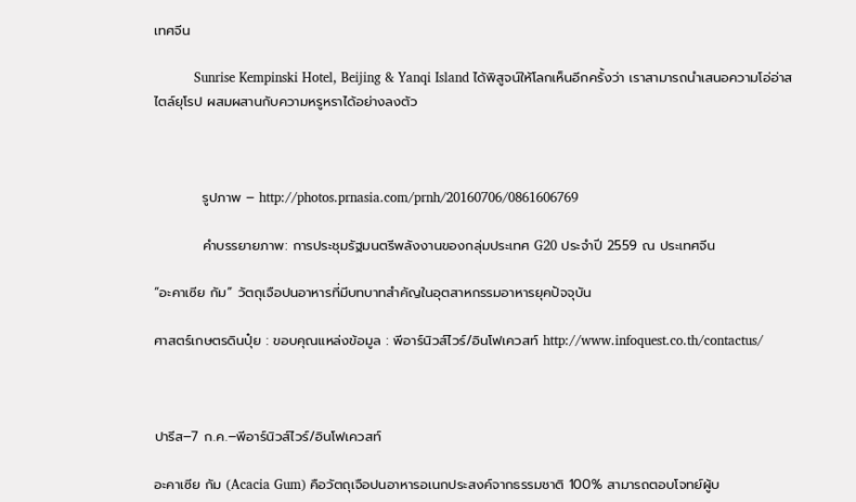เทศจีน

          Sunrise Kempinski Hotel, Beijing & Yanqi Island ได้พิสูจน์ให้โลกเห็นอีกครั้งว่า เราสามารถนำเสนอความโอ่อ่าสไตล์ยุโรป ผสมผสานกับความหรูหราได้อย่างลงตัว



          รูปภาพ – http://photos.prnasia.com/prnh/20160706/0861606769

          คำบรรยายภาพ: การประชุมรัฐมนตรีพลังงานของกลุ่มประเทศ G20 ประจำปี 2559 ณ ประเทศจีน

“อะคาเซีย กัม” วัตถุเจือปนอาหารที่มีบทบาทสำคัญในอุตสาหกรรมอาหารยุคปัจจุบัน

ศาสตร์เกษตรดินปุ๋ย : ขอบคุณแหล่งข้อมูล : พีอาร์นิวส์ไวร์/อินโฟเควสท์ http://www.infoquest.co.th/contactus/



ปารีส–7 ก.ค.–พีอาร์นิวส์ไวร์/อินโฟเควสท์

อะคาเซีย กัม (Acacia Gum) คือวัตถุเจือปนอาหารอเนกประสงค์จากธรรมชาติ 100% สามารถตอบโจทย์ผู้บ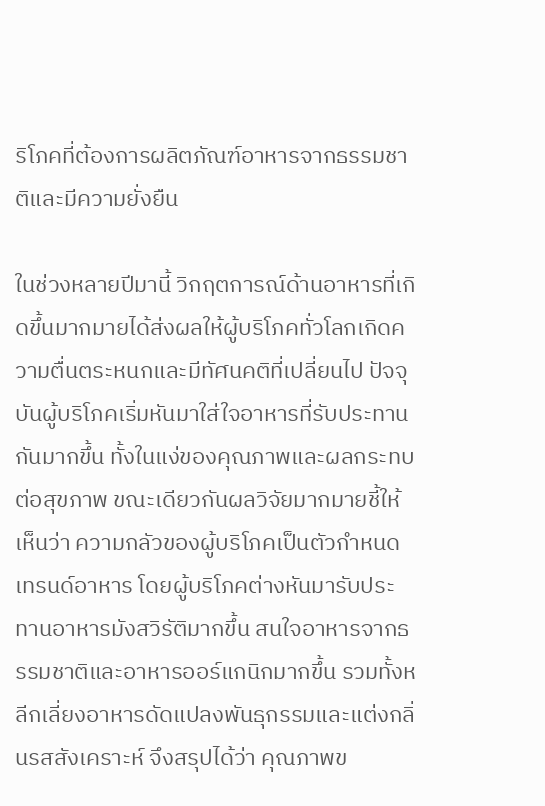ริโภคที่ต้องการผลิตภัณฑ์อาหารจากธรรมชาติและมีความยั่งยืน

ในช่วงหลายปีมานี้ วิกฤตการณ์ด้านอาหารที่เกิดขึ้นมากมายได้ส่งผลให้ผู้บริโภคทั่วโลกเกิดความตื่นตระหนกและมีทัศนคติที่เปลี่ยนไป ปัจจุบันผู้บริโภคเริ่มหันมาใส่ใจอาหารที่รับประทานกันมากขึ้น ทั้งในแง่ของคุณภาพและผลกระทบต่อสุขภาพ ขณะเดียวกันผลวิจัยมากมายชี้ให้เห็นว่า ความกลัวของผู้บริโภคเป็นตัวกำหนดเทรนด์อาหาร โดยผู้บริโภคต่างหันมารับประทานอาหารมังสวิรัติมากขึ้น สนใจอาหารจากธรรมชาติและอาหารออร์แกนิกมากขึ้น รวมทั้งหลีกเลี่ยงอาหารดัดแปลงพันธุกรรมและแต่งกลิ่นรสสังเคราะห์ จึงสรุปได้ว่า คุณภาพข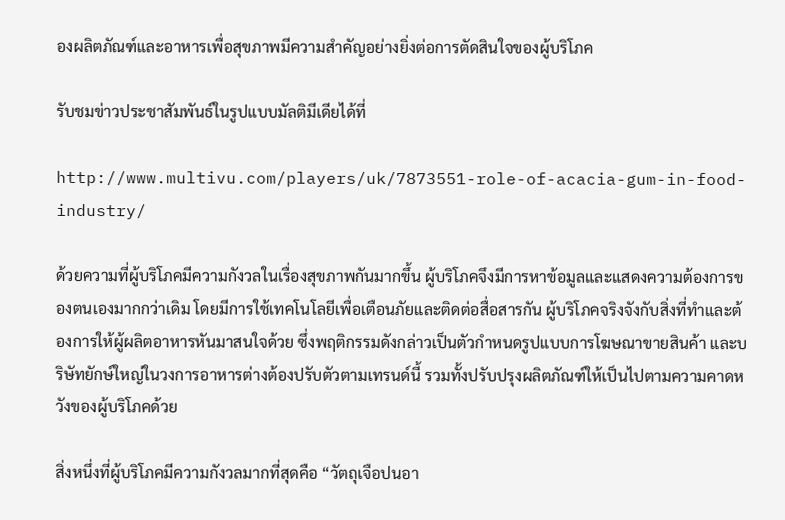องผลิตภัณฑ์และอาหารเพื่อสุขภาพมีความสำคัญอย่างยิ่งต่อการตัดสินใจของผู้บริโภค

รับชมข่าวประชาสัมพันธ์ในรูปแบบมัลติมีเดียได้ที่

http://www.multivu.com/players/uk/7873551-role-of-acacia-gum-in-food-industry/

ด้วยความที่ผู้บริโภคมีความกังวลในเรื่องสุขภาพกันมากขึ้น ผู้บริโภคจึงมีการหาข้อมูลและแสดงความต้องการของตนเองมากกว่าเดิม โดยมีการใช้เทคโนโลยีเพื่อเตือนภัยและติดต่อสื่อสารกัน ผู้บริโภคจริงจังกับสิ่งที่ทำและต้องการให้ผู้ผลิตอาหารหันมาสนใจด้วย ซึ่งพฤติกรรมดังกล่าวเป็นตัวกำหนดรูปแบบการโฆษณาขายสินค้า และบริษัทยักษ์ใหญ่ในวงการอาหารต่างต้องปรับตัวตามเทรนด์นี้ รวมทั้งปรับปรุงผลิตภัณฑ์ให้เป็นไปตามความคาดหวังของผู้บริโภคด้วย

สิ่งหนึ่งที่ผู้บริโภคมีความกังวลมากที่สุดคือ “วัตถุเจือปนอา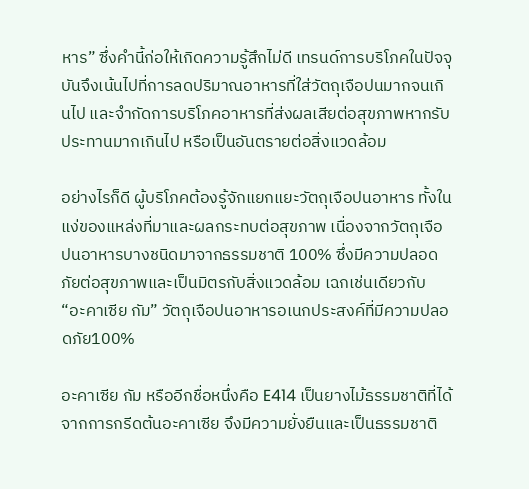หาร” ซึ่งคำนี้ก่อให้เกิดความรู้สึกไม่ดี เทรนด์การบริโภคในปัจจุบันจึงเน้นไปที่การลดปริมาณอาหารที่ใส่วัตถุเจือปนมากจนเกินไป และจำกัดการบริโภคอาหารที่ส่งผลเสียต่อสุขภาพหากรับประทานมากเกินไป หรือเป็นอันตรายต่อสิ่งแวดล้อม

อย่างไรก็ดี ผู้บริโภคต้องรู้จักแยกแยะวัตถุเจือปนอาหาร ทั้งในแง่ของแหล่งที่มาและผลกระทบต่อสุขภาพ เนื่องจากวัตถุเจือปนอาหารบางชนิดมาจากธรรมชาติ 100% ซึ่งมีความปลอดภัยต่อสุขภาพและเป็นมิตรกับสิ่งแวดล้อม เฉกเช่นเดียวกับ “อะคาเซีย กัม” วัตถุเจือปนอาหารอเนกประสงค์ที่มีความปลอดภัย100%

อะคาเซีย กัม หรืออีกชื่อหนึ่งคือ E414 เป็นยางไม้ธรรมชาติที่ได้จากการกรีดต้นอะคาเซีย จึงมีความยั่งยืนและเป็นธรรมชาติ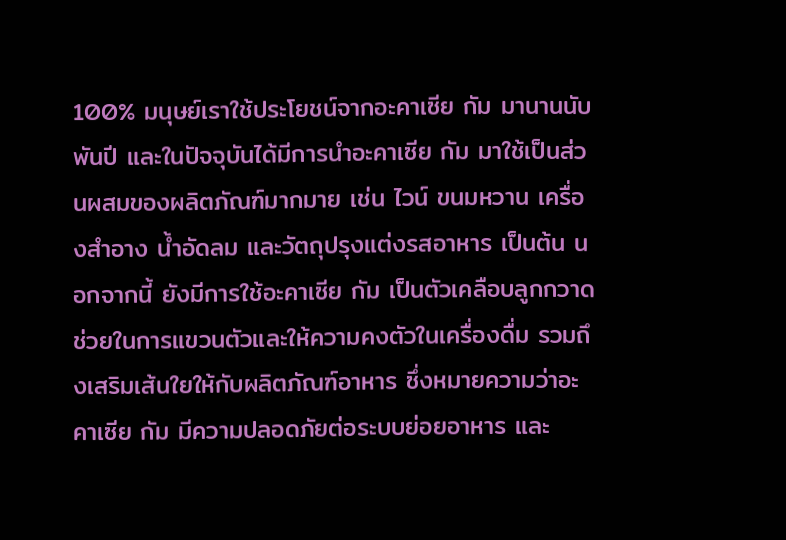100% มนุษย์เราใช้ประโยชน์จากอะคาเซีย กัม มานานนับพันปี และในปัจจุบันได้มีการนำอะคาเซีย กัม มาใช้เป็นส่วนผสมของผลิตภัณฑ์มากมาย เช่น ไวน์ ขนมหวาน เครื่องสำอาง น้ำอัดลม และวัตถุปรุงแต่งรสอาหาร เป็นต้น นอกจากนี้ ยังมีการใช้อะคาเซีย กัม เป็นตัวเคลือบลูกกวาด ช่วยในการแขวนตัวและให้ความคงตัวในเครื่องดื่ม รวมถึงเสริมเส้นใยให้กับผลิตภัณฑ์อาหาร ซึ่งหมายความว่าอะคาเซีย กัม มีความปลอดภัยต่อระบบย่อยอาหาร และ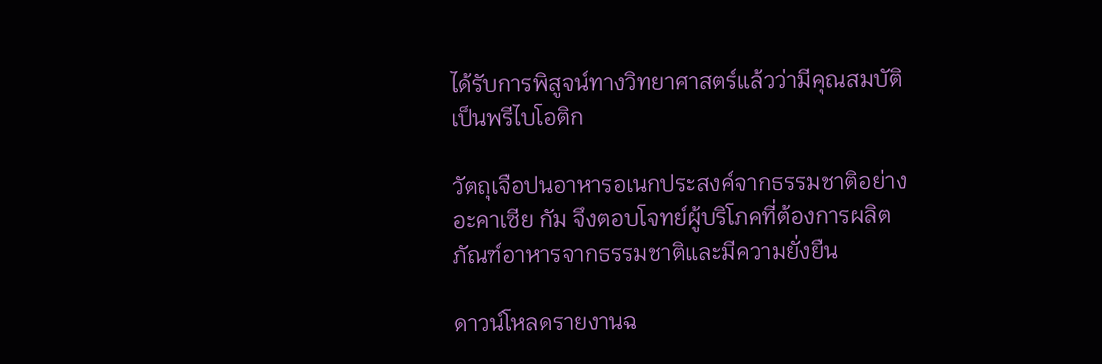ได้รับการพิสูจน์ทางวิทยาศาสตร์แล้วว่ามีคุณสมบัติเป็นพรีไบโอติก

วัตถุเจือปนอาหารอเนกประสงค์จากธรรมชาติอย่าง อะคาเซีย กัม จึงตอบโจทย์ผู้บริโภคที่ต้องการผลิตภัณฑ์อาหารจากธรรมชาติและมีความยั่งยืน

ดาวน์โหลดรายงานฉ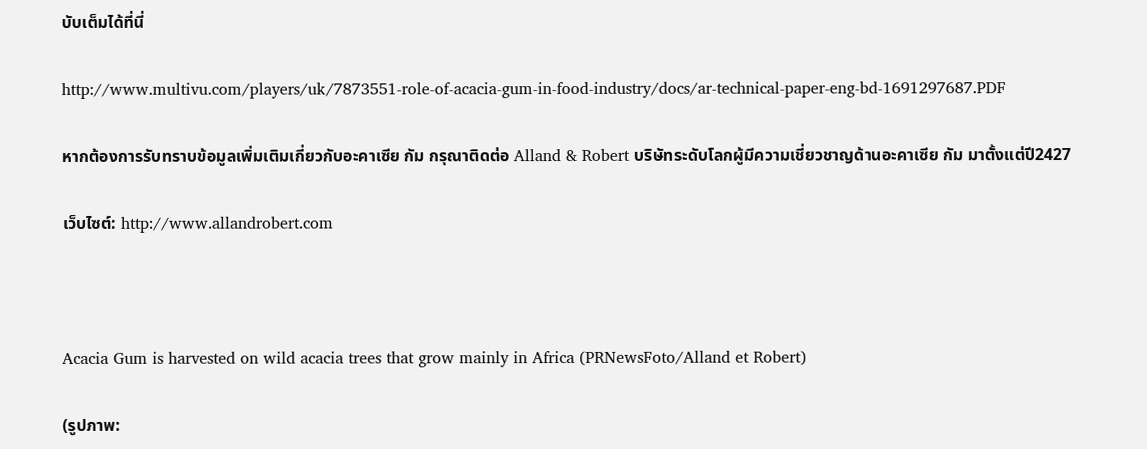บับเต็มได้ที่นี่

http://www.multivu.com/players/uk/7873551-role-of-acacia-gum-in-food-industry/docs/ar-technical-paper-eng-bd-1691297687.PDF

หากต้องการรับทราบข้อมูลเพิ่มเติมเกี่ยวกับอะคาเซีย กัม กรุณาติดต่อ Alland & Robert บริษัทระดับโลกผู้มีความเชี่ยวชาญด้านอะคาเซีย กัม มาตั้งแต่ปี2427

เว็บไซต์: http://www.allandrobert.com



Acacia Gum is harvested on wild acacia trees that grow mainly in Africa (PRNewsFoto/Alland et Robert)

(รูปภาพ: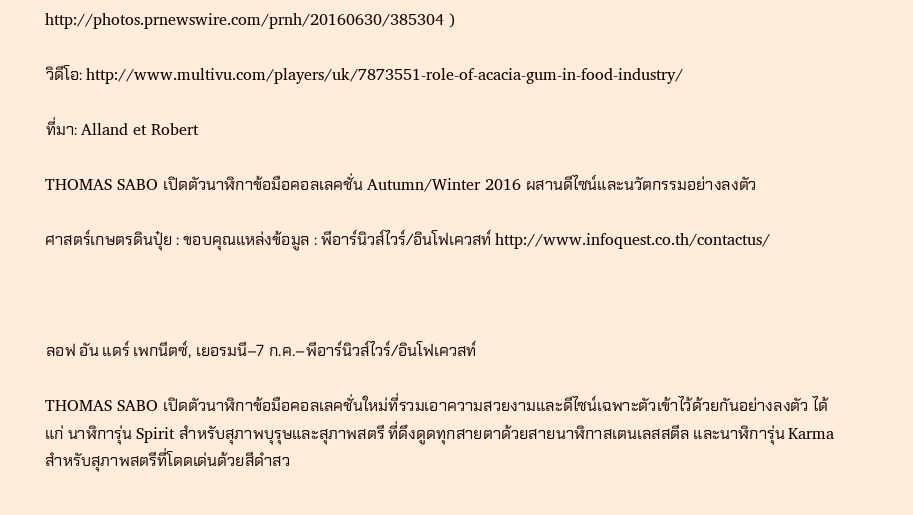http://photos.prnewswire.com/prnh/20160630/385304 )

วิดีโอ: http://www.multivu.com/players/uk/7873551-role-of-acacia-gum-in-food-industry/

ที่มา: Alland et Robert

THOMAS SABO เปิดตัวนาฬิกาข้อมือคอลเลคชั่น Autumn/Winter 2016 ผสานดีไซน์และนวัตกรรมอย่างลงตัว

ศาสตร์เกษตรดินปุ๋ย : ขอบคุณแหล่งข้อมูล : พีอาร์นิวส์ไวร์/อินโฟเควสท์ http://www.infoquest.co.th/contactus/



ลอฟ อัน แดร์ เพกนีตซ์, เยอรมนี–7 ก.ค.–พีอาร์นิวส์ไวร์/อินโฟเควสท์

THOMAS SABO เปิดตัวนาฬิกาข้อมือคอลเลคชั่นใหม่ที่รวมเอาความสวยงามและดีไซน์เฉพาะตัวเข้าไว้ด้วยกันอย่างลงตัว ได้แก่ นาฬิการุ่น Spirit สำหรับสุภาพบุรุษและสุภาพสตรี ที่ดึงดูดทุกสายตาด้วยสายนาฬิกาสเตนเลสสตีล และนาฬิการุ่น Karma สำหรับสุภาพสตรีที่โดดเด่นด้วยสีดำสว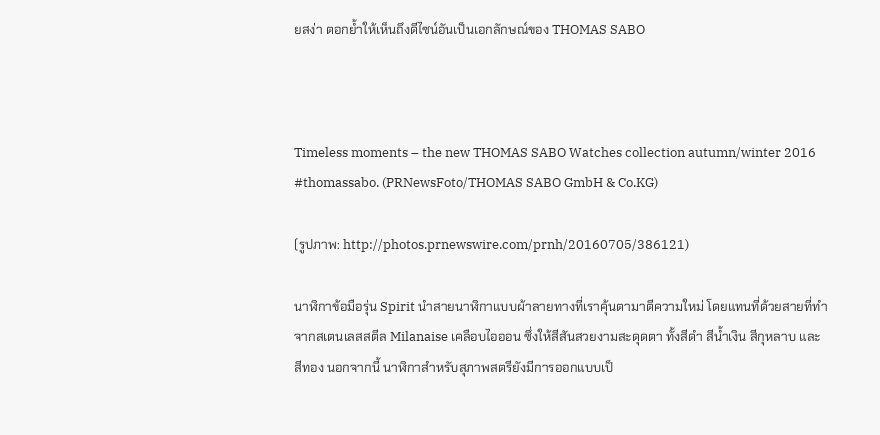ยสง่า ตอกย้ำให้เห็นถึงดีไซน์อันเป็นเอกลักษณ์ของ THOMAS SABO



Timeless moments – the new THOMAS SABO Watches collection autumn/winter 2016 #thomassabo. (PRNewsFoto/THOMAS SABO GmbH & Co.KG)

(รูปภาพ: http://photos.prnewswire.com/prnh/20160705/386121)

นาฬิกาข้อมือรุ่น Spirit นำสายนาฬิกาแบบผ้าลายทางที่เราคุ้นตามาตีความใหม่ โดยแทนที่ด้วยสายที่ทำจากสเตนเลสสตีล Milanaise เคลือบไอออน ซึ่งให้สีสันสวยงามสะดุดตา ทั้งสีดำ สีน้ำเงิน สีกุหลาบ และสีทอง นอกจากนี้ นาฬิกาสำหรับสุภาพสตรียังมีการออกแบบเป็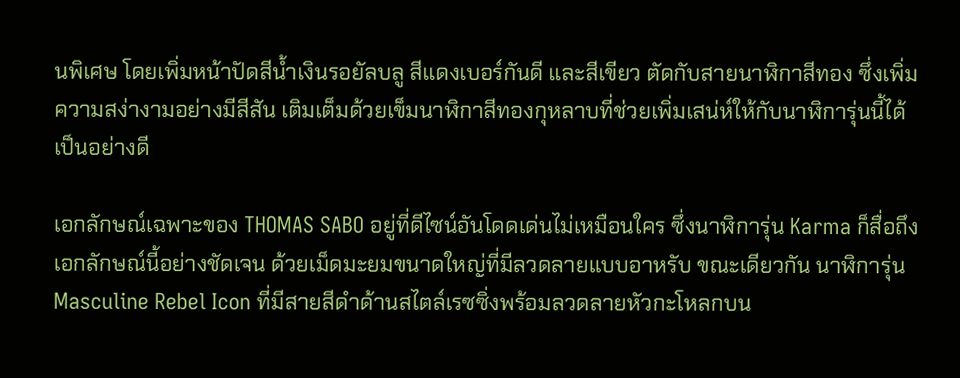นพิเศษ โดยเพิ่มหน้าปัดสีน้ำเงินรอยัลบลู สีแดงเบอร์กันดี และสีเขียว ตัดกับสายนาฬิกาสีทอง ซึ่งเพิ่มความสง่างามอย่างมีสีสัน เติมเต็มด้วยเข็มนาฬิกาสีทองกุหลาบที่ช่วยเพิ่มเสน่ห์ให้กับนาฬิการุ่นนี้ได้เป็นอย่างดี

เอกลักษณ์เฉพาะของ THOMAS SABO อยู่ที่ดีไซน์อันโดดเด่นไม่เหมือนใคร ซึ่งนาฬิการุ่น Karma ก็สื่อถึงเอกลักษณ์นี้อย่างชัดเจน ด้วยเม็ดมะยมขนาดใหญ่ที่มีลวดลายแบบอาหรับ ขณะเดียวกัน นาฬิการุ่น Masculine Rebel Icon ที่มีสายสีดำด้านสไตล์เรซซิ่งพร้อมลวดลายหัวกะโหลกบน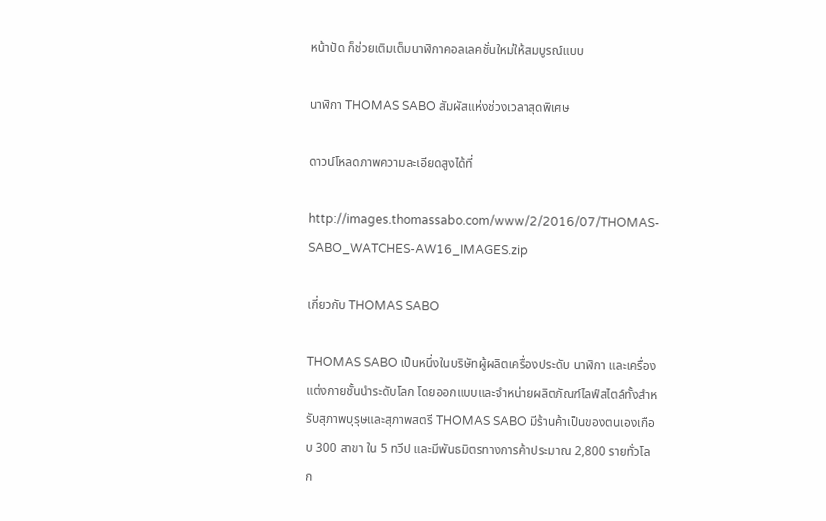หน้าปัด ก็ช่วยเติมเต็มนาฬิกาคอลเลคชั่นใหม่ให้สมบูรณ์แบบ

นาฬิกา THOMAS SABO สัมผัสแห่งช่วงเวลาสุดพิเศษ

ดาวน์โหลดภาพความละเอียดสูงได้ที่

http://images.thomassabo.com/www/2/2016/07/THOMAS-SABO_WATCHES-AW16_IMAGES.zip

เกี่ยวกับ THOMAS SABO

THOMAS SABO เป็นหนึ่งในบริษัทผู้ผลิตเครื่องประดับ นาฬิกา และเครื่องแต่งกายชั้นนำระดับโลก โดยออกแบบและจำหน่ายผลิตภัณฑ์ไลฟ์สไตล์ทั้งสำหรับสุภาพบุรุษและสุภาพสตรี THOMAS SABO มีร้านค้าเป็นของตนเองเกือบ 300 สาขา ใน 5 ทวีป และมีพันธมิตรทางการค้าประมาณ 2,800 รายทั่วโลก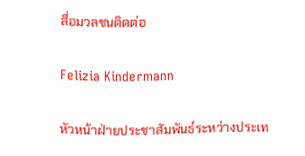สื่อมวลชนติดต่อ

Felizia Kindermann

หัวหน้าฝ่ายประชาสัมพันธ์ระหว่างประเท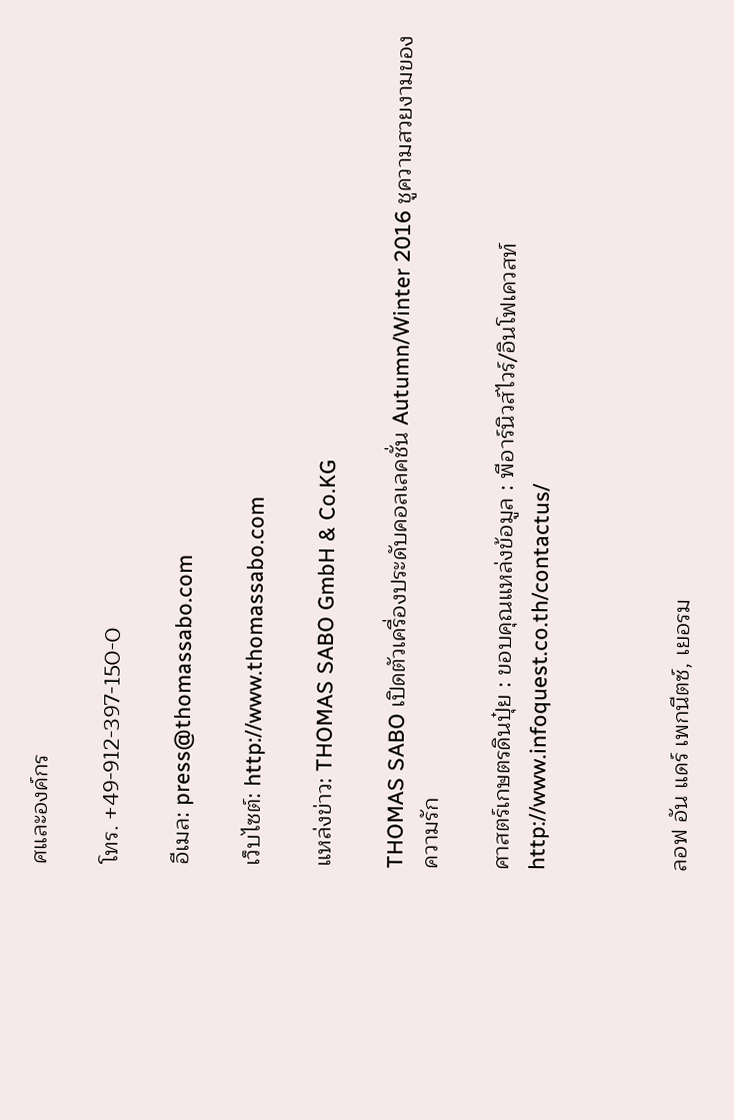ศและองค์กร

โทร. +49-912-397-150-0

อีเมล: press@thomassabo.com

เว็บไซต์: http://www.thomassabo.com

แหล่งข่าว: THOMAS SABO GmbH & Co.KG

THOMAS SABO เปิดตัวเครื่องประดับคอลเลคชั่น Autumn/Winter 2016 ชูความสวยงามของความรัก

ศาสตร์เกษตรดินปุ๋ย : ขอบคุณแหล่งข้อมูล : พีอาร์นิวส์ไวร์/อินโฟเควสท์ http://www.infoquest.co.th/contactus/



ลอฟ อัน แดร์ เพกนีตซ์, เยอรม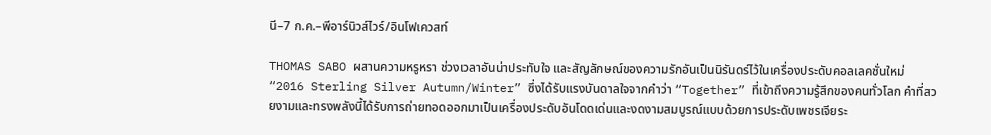นี–7 ก.ค.–พีอาร์นิวส์ไวร์/อินโฟเควสท์

THOMAS SABO ผสานความหรูหรา ช่วงเวลาอันน่าประทับใจ และสัญลักษณ์ของความรักอันเป็นนิรันดร์ไว้ในเครื่องประดับคอลเลคชั่นใหม่ “2016 Sterling Silver Autumn/Winter” ซึ่งได้รับแรงบันดาลใจจากคำว่า “Together” ที่เข้าถึงความรู้สึกของคนทั่วโลก คำที่สวยงามและทรงพลังนี้ได้รับการถ่ายทอดออกมาเป็นเครื่องประดับอันโดดเด่นและงดงามสมบูรณ์แบบด้วยการประดับเพชรเจียระ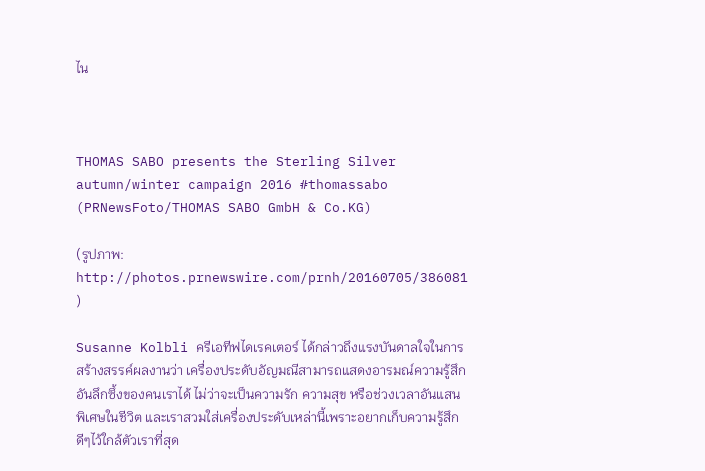ไน



THOMAS SABO presents the Sterling Silver autumn/winter campaign 2016 #thomassabo (PRNewsFoto/THOMAS SABO GmbH & Co.KG)

(รูปภาพ: http://photos.prnewswire.com/prnh/20160705/386081 )

Susanne Kolbli ครีเอทีฟไดเรคเตอร์ ได้กล่าวถึงแรงบันดาลใจในการสร้างสรรค์ผลงานว่า เครื่องประดับอัญมณีสามารถแสดงอารมณ์ความรู้สึกอันลึกซึ้งของคนเราได้ ไม่ว่าจะเป็นความรัก ความสุข หรือช่วงเวลาอันแสนพิเศษในชีวิต และเราสวมใส่เครื่องประดับเหล่านี้เพราะอยากเก็บความรู้สึกดีๆไว้ใกล้ตัวเราที่สุด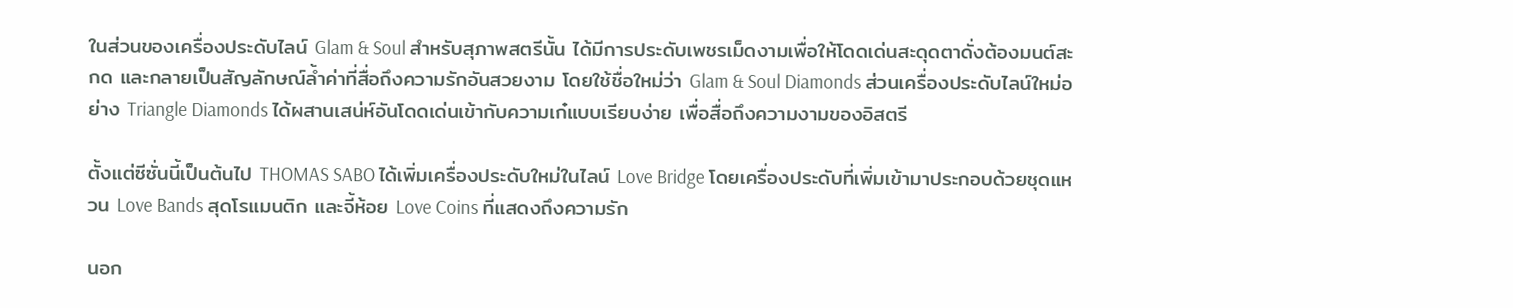ในส่วนของเครื่องประดับไลน์ Glam & Soul สำหรับสุภาพสตรีนั้น ได้มีการประดับเพชรเม็ดงามเพื่อให้โดดเด่นสะดุดตาดั่งต้องมนต์สะกด และกลายเป็นสัญลักษณ์ล้ำค่าที่สื่อถึงความรักอันสวยงาม โดยใช้ชื่อใหม่ว่า Glam & Soul Diamonds ส่วนเครื่องประดับไลน์ใหม่อย่าง Triangle Diamonds ได้ผสานเสน่ห์อันโดดเด่นเข้ากับความเก๋แบบเรียบง่าย เพื่อสื่อถึงความงามของอิสตรี

ตั้งแต่ซีซั่นนี้เป็นต้นไป THOMAS SABO ได้เพิ่มเครื่องประดับใหม่ในไลน์ Love Bridge โดยเครื่องประดับที่เพิ่มเข้ามาประกอบด้วยชุดแหวน Love Bands สุดโรแมนติก และจี้ห้อย Love Coins ที่แสดงถึงความรัก

นอก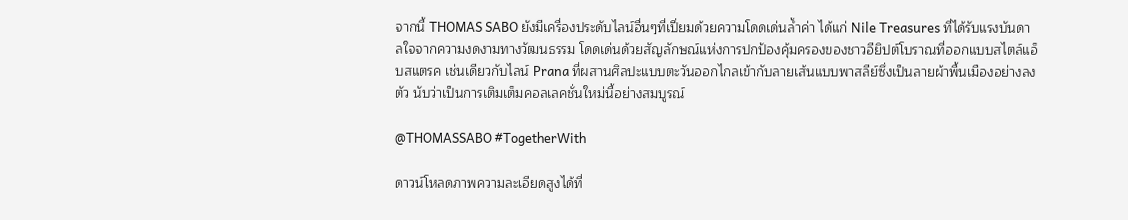จากนี้ THOMAS SABO ยังมีเครื่องประดับไลน์อื่นๆที่เปี่ยมด้วยความโดดเด่นล้ำค่า ได้แก่ Nile Treasures ที่ได้รับแรงบันดาลใจจากความงดงามทางวัฒนธรรม โดดเด่นด้วยสัญลักษณ์แห่งการปกป้องคุ้มครองของชาวอียิปต์โบราณที่ออกแบบสไตล์แอ็บสแตรค เช่นเดียวกับไลน์ Prana ที่ผสานศิลปะแบบตะวันออกไกลเข้ากับลายเส้นแบบพาสลีย์ซึ่งเป็นลายผ้าพื้นเมืองอย่างลงตัว นับว่าเป็นการเติมเต็มคอลเลคชั่นใหม่นี้อย่างสมบูรณ์

@THOMASSABO #TogetherWith

ดาวน์โหลดภาพความละเอียดสูงได้ที่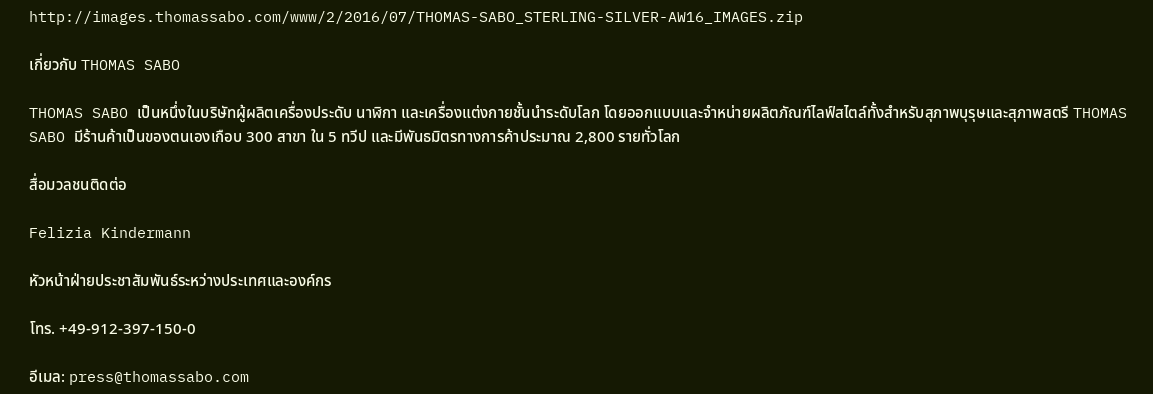http://images.thomassabo.com/www/2/2016/07/THOMAS-SABO_STERLING-SILVER-AW16_IMAGES.zip

เกี่ยวกับ THOMAS SABO

THOMAS SABO เป็นหนึ่งในบริษัทผู้ผลิตเครื่องประดับ นาฬิกา และเครื่องแต่งกายชั้นนำระดับโลก โดยออกแบบและจำหน่ายผลิตภัณฑ์ไลฟ์สไตล์ทั้งสำหรับสุภาพบุรุษและสุภาพสตรี THOMAS SABO มีร้านค้าเป็นของตนเองเกือบ 300 สาขา ใน 5 ทวีป และมีพันธมิตรทางการค้าประมาณ 2,800 รายทั่วโลก

สื่อมวลชนติดต่อ

Felizia Kindermann

หัวหน้าฝ่ายประชาสัมพันธ์ระหว่างประเทศและองค์กร

โทร. +49-912-397-150-0

อีเมล: press@thomassabo.com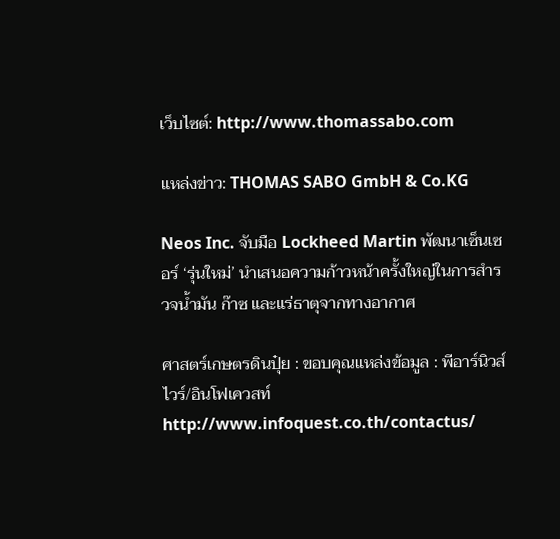เว็บไซต์: http://www.thomassabo.com

แหล่งข่าว: THOMAS SABO GmbH & Co.KG

Neos Inc. จับมือ Lockheed Martin พัฒนาเซ็นเซอร์ ‘รุ่นใหม่’ นำเสนอความก้าวหน้าครั้งใหญ่ในการสำรวจน้ำมัน ก๊าซ และแร่ธาตุจากทางอากาศ

ศาสตร์เกษตรดินปุ๋ย : ขอบคุณแหล่งข้อมูล : พีอาร์นิวส์ไวร์/อินโฟเควสท์ http://www.infoquest.co.th/contactus/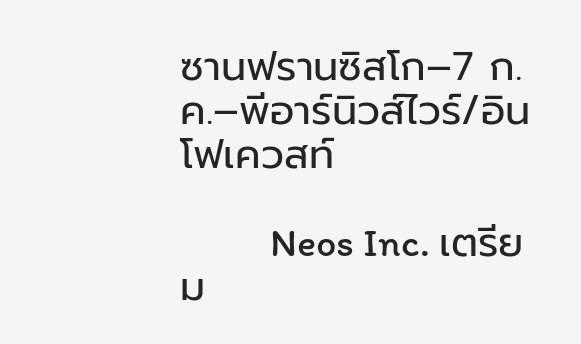ซานฟรานซิสโก–7 ก.ค.–พีอาร์นิวส์ไวร์/อินโฟเควสท์

          Neos Inc. เตรียม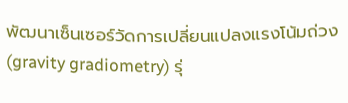พัฒนาเซ็นเซอร์วัดการเปลี่ยนแปลงแรงโน้มถ่วง (gravity gradiometry) รุ่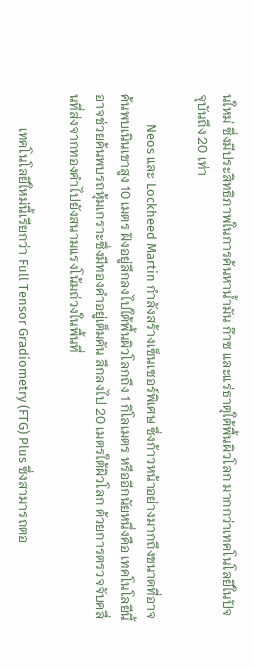นใหม่ ซึ่งมีประสิทธิภาพในการค้นหาน้ำมัน ก๊าซ และแร่ธาตุใต้พื้นผิวโลก มากกว่าเทคโนโลยีในปัจจุบันถึง 20 เท่า

          Neos และ Lockheed Martin กำลังสร้างเซ็นเซอร์พิเศษ ซึ่งก้าวหน้าอย่างมากถึงขนาดที่อาจค้นพบเนินเขาสูง 10 เมตร ฝังอยู่ลึกลงไปใต้พื้นผิวโลกถึง 1 กิโลเมตร หรืออีกนัยหนึ่งคือ เทคโนโลยีนี้อาจช่วยค้นพบรถหุ้มเกราะซึ่งมีทองคำอยู่เต็มคัน ลึกลงไป 20 เมตรใต้ผิวโลก ด้วยการตรวจจับคลื่นที่ส่งจากทองคำไปยังสนามแรงโน้มถ่วงในพื้นที่

          เทคโนโลยีใหม่นี้เรียกว่า Full Tensor Gradiometry (FTG) Plus ซึ่งสามารถตอ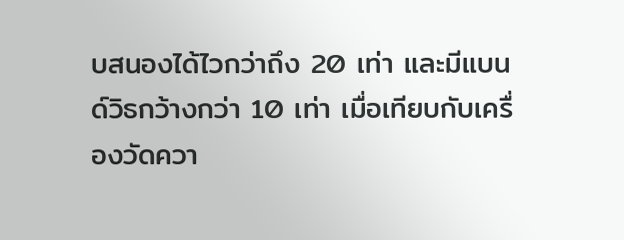บสนองได้ไวกว่าถึง 20 เท่า และมีแบนด์วิธกว้างกว่า 10 เท่า เมื่อเทียบกับเครื่องวัดควา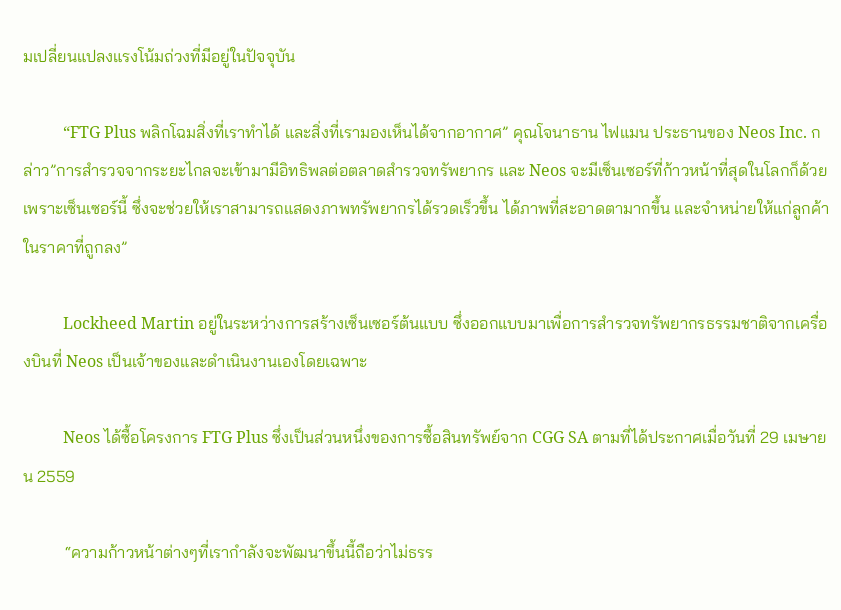มเปลี่ยนแปลงแรงโน้มถ่วงที่มีอยู่ในปัจจุบัน

          “FTG Plus พลิกโฉมสิ่งที่เราทำได้ และสิ่งที่เรามองเห็นได้จากอากาศ” คุณโจนาธาน ไฟแมน ประธานของ Neos Inc. กล่าว”การสำรวจจากระยะไกลจะเข้ามามีอิทธิพลต่อตลาดสำรวจทรัพยากร และ Neos จะมีเซ็นเซอร์ที่ก้าวหน้าที่สุดในโลกก็ด้วยเพราะเซ็นเซอร์นี้ ซึ่งจะช่วยให้เราสามารถแสดงภาพทรัพยากรได้รวดเร็วขึ้น ได้ภาพที่สะอาดตามากขึ้น และจำหน่ายให้แก่ลูกค้าในราคาที่ถูกลง”

          Lockheed Martin อยู่ในระหว่างการสร้างเซ็นเซอร์ต้นแบบ ซึ่งออกแบบมาเพื่อการสำรวจทรัพยากรธรรมชาติจากเครื่องบินที่ Neos เป็นเจ้าของและดำเนินงานเองโดยเฉพาะ

          Neos ได้ซื้อโครงการ FTG Plus ซึ่งเป็นส่วนหนึ่งของการซื้อสินทรัพย์จาก CGG SA ตามที่ได้ประกาศเมื่อวันที่ 29 เมษายน 2559

          “ความก้าวหน้าต่างๆที่เรากำลังจะพัฒนาขึ้นนี้ถือว่าไม่ธรร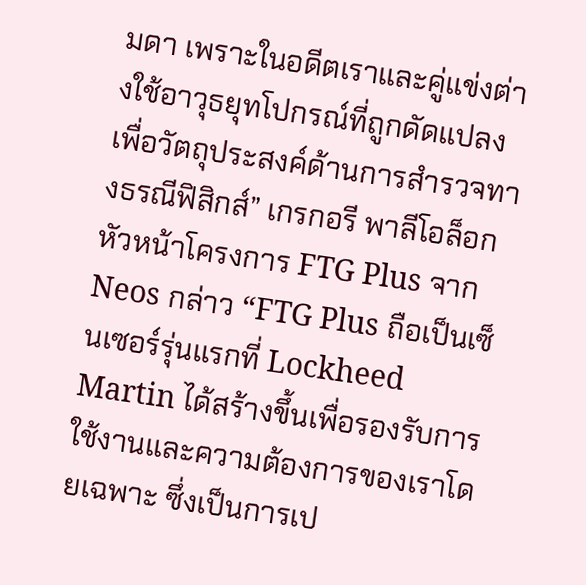มดา เพราะในอดีตเราและคู่แข่งต่างใช้อาวุธยุทโปกรณ์ที่ถูกดัดแปลงเพื่อวัตถุประสงค์ด้านการสำรวจทางธรณีฟิสิกส์” เกรกอรี พาลีโอล็อก หัวหน้าโครงการ FTG Plus จาก Neos กล่าว “FTG Plus ถือเป็นเซ็นเซอร์รุ่นแรกที่ Lockheed Martin ได้สร้างขึ้นเพื่อรองรับการใช้งานและความต้องการของเราโดยเฉพาะ ซึ่งเป็นการเป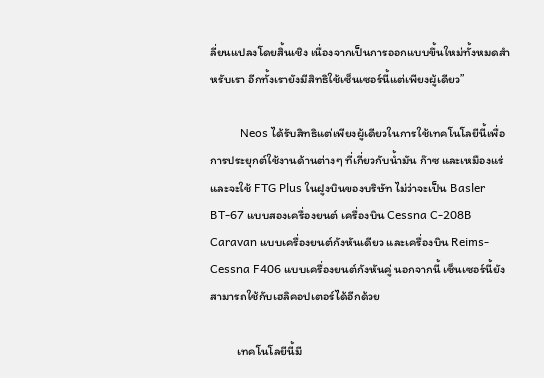ลี่ยนแปลงโดยสิ้นเชิง เนื่องจากเป็นการออกแบบขึ้นใหม่ทั้งหมดสำหรับเรา อีกทั้งเรายังมีสิทธิใช้เซ็นเซอร์นี้แต่เพียงผู้เดียว”

          Neos ได้รับสิทธิแต่เพียงผู้เดียวในการใช้เทคโนโลยีนี้เพื่อการประยุกต์ใช้งานด้านต่างๆ ที่เกี่ยวกับน้ำมัน ก๊าซ และเหมืองแร่ และจะใช้ FTG Plus ในฝูงบินของบริษัท ไม่ว่าจะเป็น Basler BT-67 แบบสองเครื่องยนต์ เครื่องบิน Cessna C-208B Caravan แบบเครื่องยนต์กังหันเดียว และเครื่องบิน Reims-Cessna F406 แบบเครื่องยนต์กังหันคู่ นอกจากนี้ เซ็นเซอร์นี้ยังสามารถใช้กับเฮลิคอปเตอร์ได้อีกด้วย

          เทคโนโลยีนี้มี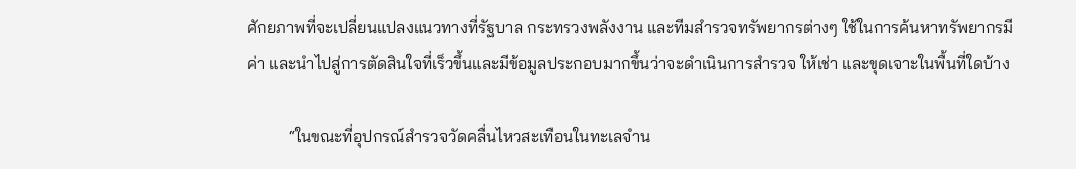ศักยภาพที่จะเปลี่ยนแปลงแนวทางที่รัฐบาล กระทรวงพลังงาน และทีมสำรวจทรัพยากรต่างๆ ใช้ในการค้นหาทรัพยากรมีค่า และนำไปสู่การตัดสินใจที่เร็วขึ้นและมีข้อมูลประกอบมากขึ้นว่าจะดำเนินการสำรวจ ให้เช่า และขุดเจาะในพื้นที่ใดบ้าง

          “ในขณะที่อุปกรณ์สำรวจวัดคลื่นไหวสะเทือนในทะเลจำน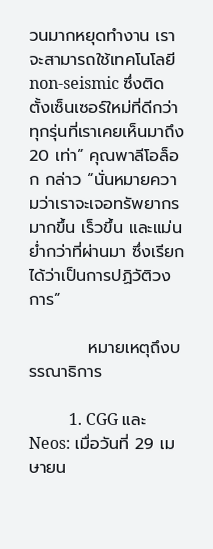วนมากหยุดทำงาน เราจะสามารถใช้เทคโนโลยี non-seismic ซึ่งติดตั้งเซ็นเซอร์ใหม่ที่ดีกว่าทุกรุ่นที่เราเคยเห็นมาถึง 20 เท่า” คุณพาลีโอล็อก กล่าว “นั่นหมายความว่าเราจะเจอทรัพยากรมากขึ้น เร็วขึ้น และแม่นย่ำกว่าที่ผ่านมา ซึ่งเรียกได้ว่าเป็นการปฏิวัติวงการ”

          หมายเหตุถึงบรรณาธิการ

          1. CGG และ Neos: เมื่อวันที่ 29 เมษายน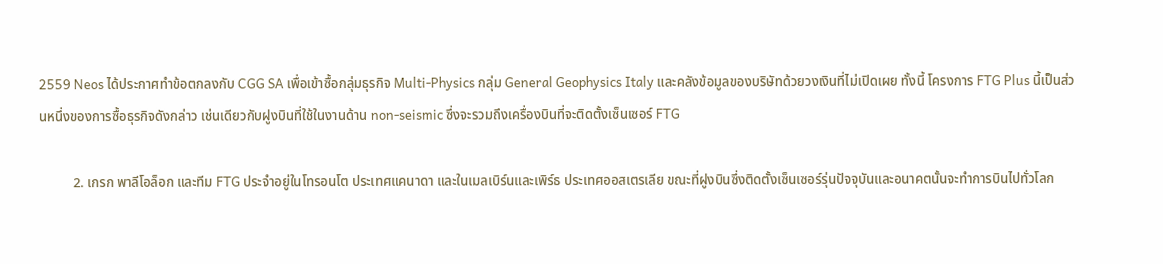2559 Neos ได้ประกาศทำข้อตกลงกับ CGG SA เพื่อเข้าซื้อกลุ่มธุรกิจ Multi-Physics กลุ่ม General Geophysics Italy และคลังข้อมูลของบริษัทด้วยวงเงินที่ไม่เปิดเผย ทั้งนี้ โครงการ FTG Plus นี้เป็นส่วนหนึ่งของการซื้อธุรกิจดังกล่าว เช่นเดียวกับฝูงบินที่ใช้ในงานด้าน non-seismic ซึ่งจะรวมถึงเครื่องบินที่จะติดตั้งเซ็นเซอร์ FTG

          2. เกรก พาลีโอล็อก และทีม FTG ประจำอยู่ในโทรอนโต ประเทศแคนาดา และในเมลเบิร์นและเพิร์ธ ประเทศออสเตรเลีย ขณะที่ฝูงบินซึ่งติดตั้งเซ็นเซอร์รุ่นปัจจุบันและอนาคตนั้นจะทำการบินไปทั่วโลก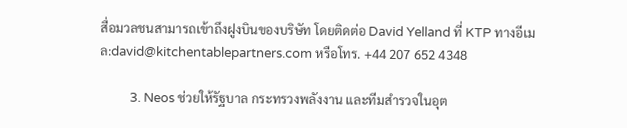สื่อมวลชนสามารถเข้าถึงฝูงบินของบริษัท โดยติดต่อ David Yelland ที่ KTP ทางอีเมล:david@kitchentablepartners.com หรือโทร. +44 207 652 4348

          3. Neos ช่วยให้รัฐบาล กระทรวงพลังงาน และทีมสำรวจในอุต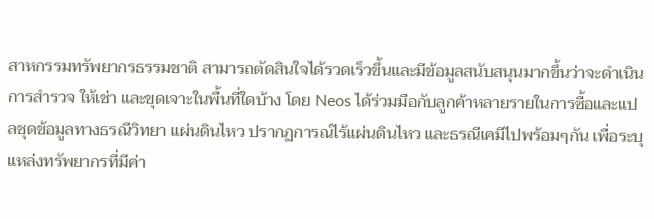สาหกรรมทรัพยากรธรรมชาติ สามารถตัดสินใจได้รวดเร็วขึ้นและมีข้อมูลสนับสนุนมากขึ้นว่าจะดำเนินการสำรวจ ให้เช่า และขุดเจาะในพื้นที่ใดบ้าง โดย Neos ได้ร่วมมือกับลูกค้าหลายรายในการซื้อและแปลชุดข้อมูลทางธรณีวิทยา แผ่นดินไหว ปรากฏการณ์ไร้แผ่นดินไหว และธรณีเคมีไปพร้อมๆกัน เพื่อระบุแหล่งทรัพยากรที่มีค่า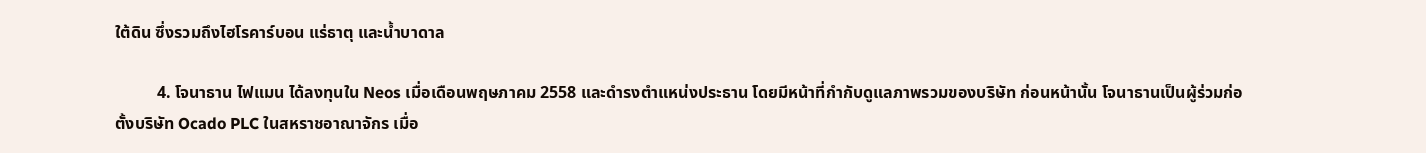ใต้ดิน ซึ่งรวมถึงไฮโรคาร์บอน แร่ธาตุ และน้ำบาดาล

          4. โจนาธาน ไฟแมน ได้ลงทุนใน Neos เมื่อเดือนพฤษภาคม 2558 และดำรงตำแหน่งประธาน โดยมีหน้าที่กำกับดูแลภาพรวมของบริษัท ก่อนหน้านั้น โจนาธานเป็นผู้ร่วมก่อตั้งบริษัท Ocado PLC ในสหราชอาณาจักร เมื่อ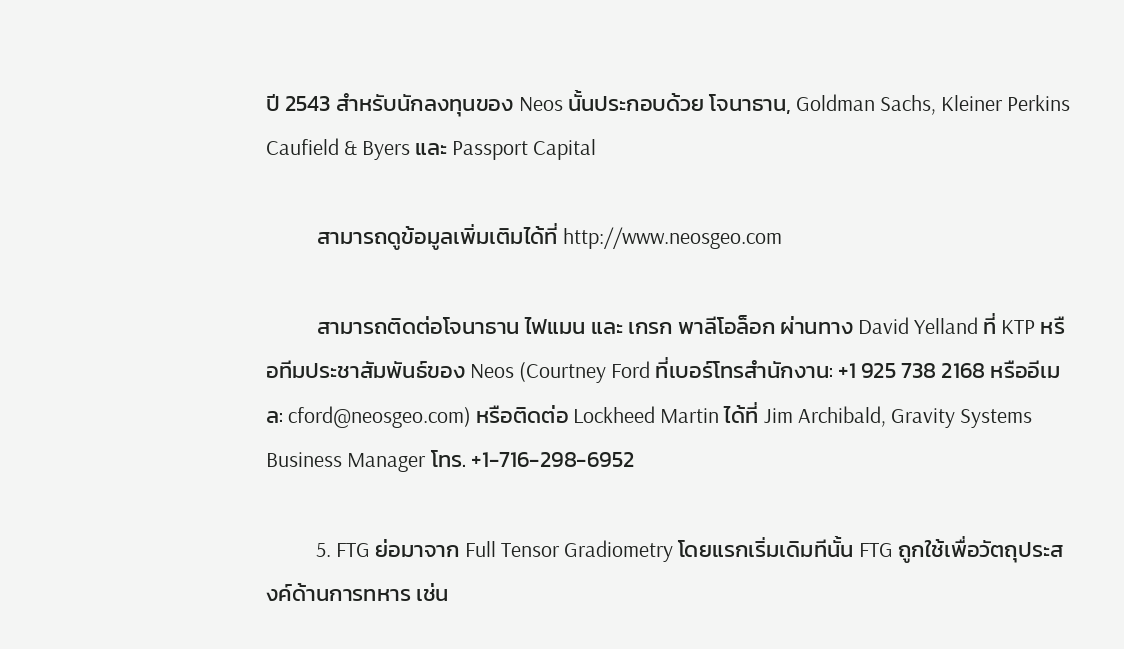ปี 2543 สำหรับนักลงทุนของ Neos นั้นประกอบด้วย โจนาธาน, Goldman Sachs, Kleiner Perkins Caufield & Byers และ Passport Capital

          สามารถดูข้อมูลเพิ่มเติมได้ที่ http://www.neosgeo.com

          สามารถติดต่อโจนาธาน ไฟแมน และ เกรก พาลีโอล็อก ผ่านทาง David Yelland ที่ KTP หรือทีมประชาสัมพันธ์ของ Neos (Courtney Ford ที่เบอร์โทรสำนักงาน: +1 925 738 2168 หรืออีเมล: cford@neosgeo.com) หรือติดต่อ Lockheed Martin ได้ที่ Jim Archibald, Gravity Systems Business Manager โทร. +1-716-298-6952

          5. FTG ย่อมาจาก Full Tensor Gradiometry โดยแรกเริ่มเดิมทีนั้น FTG ถูกใช้เพื่อวัตถุประสงค์ด้านการทหาร เช่น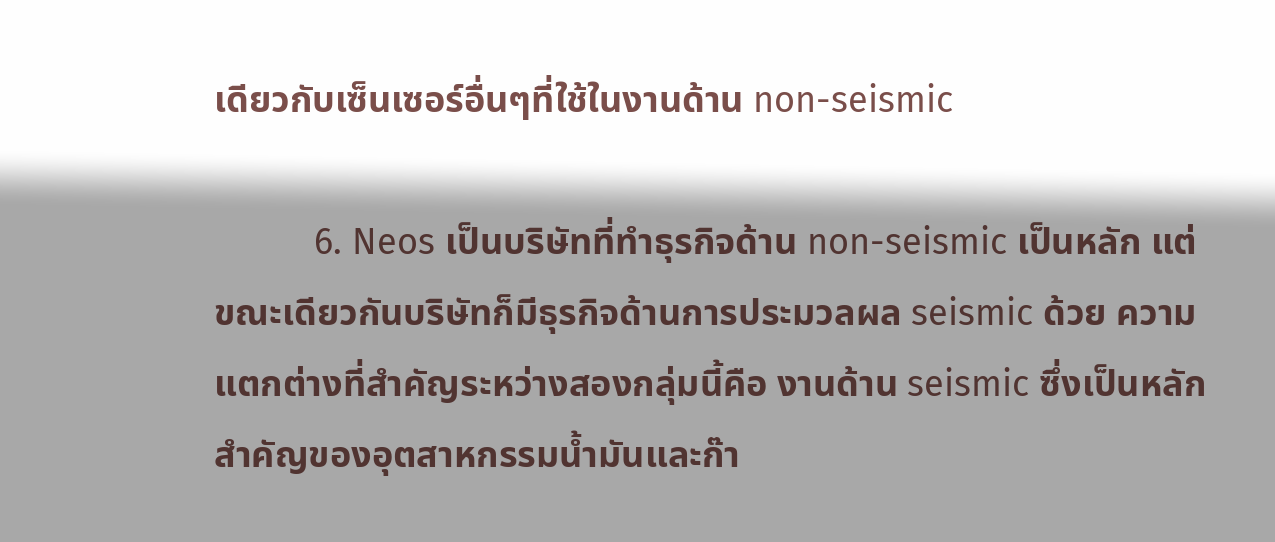เดียวกับเซ็นเซอร์อื่นๆที่ใช้ในงานด้าน non-seismic

          6. Neos เป็นบริษัทที่ทำธุรกิจด้าน non-seismic เป็นหลัก แต่ขณะเดียวกันบริษัทก็มีธุรกิจด้านการประมวลผล seismic ด้วย ความแตกต่างที่สำคัญระหว่างสองกลุ่มนี้คือ งานด้าน seismic ซึ่งเป็นหลักสำคัญของอุตสาหกรรมน้ำมันและก๊า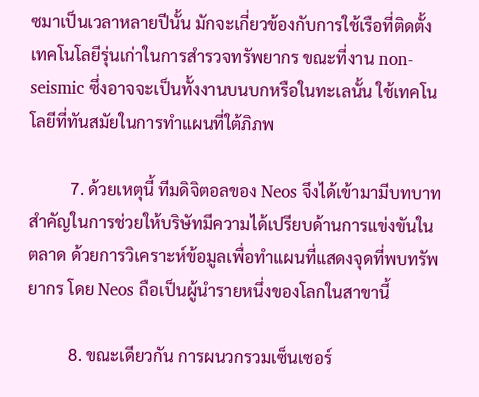ซมาเป็นเวลาหลายปีนั้น มักจะเกี่ยวข้องกับการใช้เรือที่ติดตั้งเทคโนโลยีรุ่นเก่าในการสำรวจทรัพยากร ขณะที่งาน non-seismic ซึ่งอาจจะเป็นทั้งงานบนบกหรือในทะเลนั้น ใช้เทคโนโลยีที่ทันสมัยในการทำแผนที่ใต้ภิภพ

          7. ด้วยเหตุนี้ ทีมดิจิตอลของ Neos จึงได้เข้ามามีบทบาทสำคัญในการช่วยให้บริษัทมีความได้เปรียบด้านการแข่งขันในตลาด ด้วยการวิเคราะห์ข้อมูลเพื่อทำแผนที่แสดงจุดที่พบทรัพยากร โดย Neos ถือเป็นผู้นำรายหนึ่งของโลกในสาขานี้

          8. ขณะเดียวกัน การผนวกรวมเซ็นเซอร์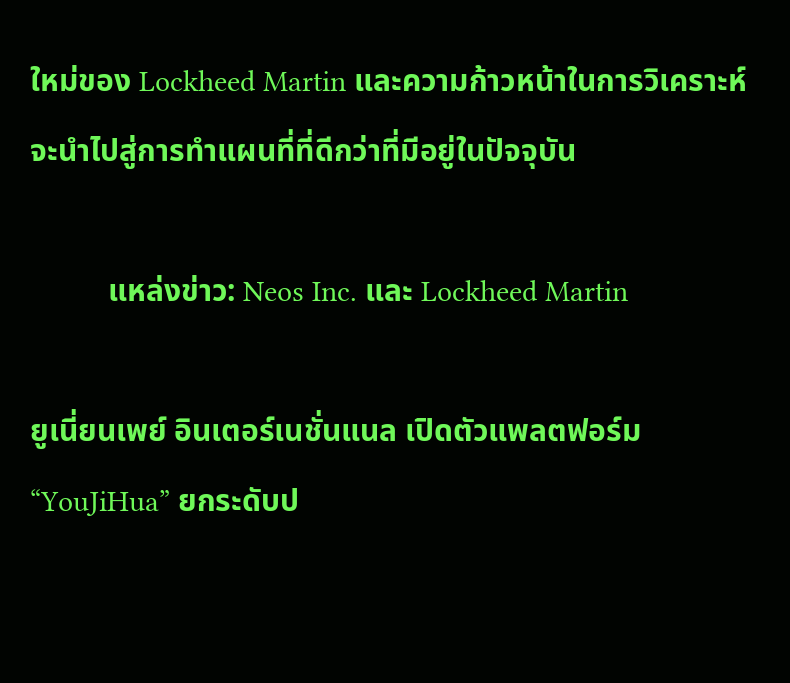ใหม่ของ Lockheed Martin และความก้าวหน้าในการวิเคราะห์ จะนำไปสู่การทำแผนที่ที่ดีกว่าที่มีอยู่ในปัจจุบัน

          แหล่งข่าว: Neos Inc. และ Lockheed Martin

ยูเนี่ยนเพย์ อินเตอร์เนชั่นแนล เปิดตัวแพลตฟอร์ม “YouJiHua” ยกระดับป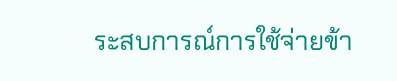ระสบการณ์การใช้จ่ายข้า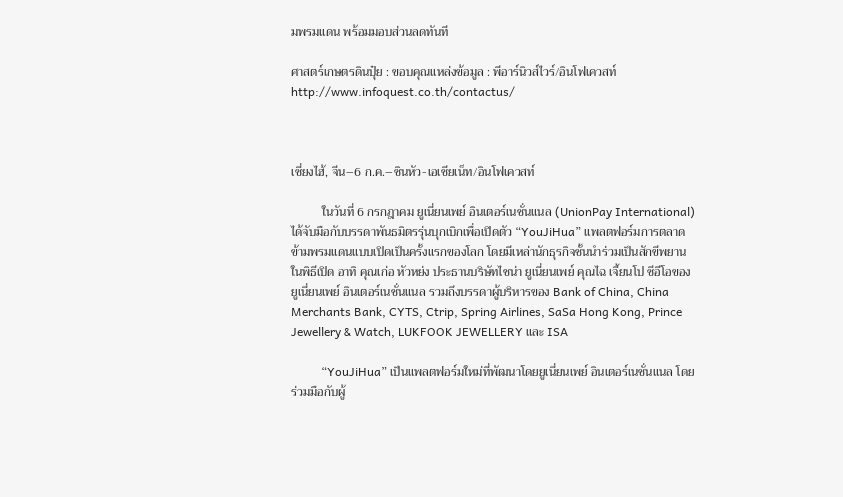มพรมแดน พร้อมมอบส่วนลดทันที

ศาสตร์เกษตรดินปุ๋ย : ขอบคุณแหล่งข้อมูล : พีอาร์นิวส์ไวร์/อินโฟเควสท์ http://www.infoquest.co.th/contactus/



เซี่ยงไฮ้, จีน–6 ก.ค.–ซินหัว-เอเชียเน็ท/อินโฟเควสท์

          ในวันที่ 6 กรกฎาคม ยูเนี่ยนเพย์ อินเตอร์เนชั่นแนล (UnionPay International) ได้จับมือกับบรรดาพันธมิตรรุ่นบุกเบิกเพื่อเปิดตัว “YouJiHua” แพลตฟอร์มการตลาดข้ามพรมแดนแบบเปิดเป็นครั้งแรกของโลก โดยมีเหล่านักธุรกิจชั้นนำร่วมเป็นสักขีพยานในพิธีเปิด อาทิ คุณเก่อ หัวหย่ง ประธานบริษัทไชน่า ยูเนี่ยนเพย์ คุณไฉ เจี้ยนโป ซีอีโอของยูเนี่ยนเพย์ อินเตอร์เนชั่นแนล รวมถึงบรรดาผู้บริหารของ Bank of China, China Merchants Bank, CYTS, Ctrip, Spring Airlines, SaSa Hong Kong, Prince Jewellery & Watch, LUKFOOK JEWELLERY และ ISA

          “YouJiHua” เป็นแพลตฟอร์มใหม่ที่พัฒนาโดยยูเนี่ยนเพย์ อินเตอร์เนชั่นแนล โดยร่วมมือกับผู้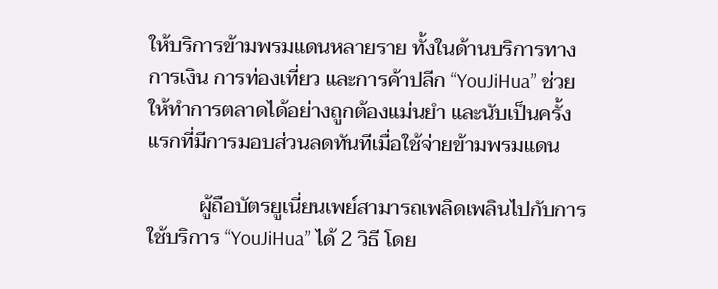ให้บริการข้ามพรมแดนหลายราย ทั้งในด้านบริการทางการเงิน การท่องเที่ยว และการค้าปลีก “YouJiHua” ช่วยให้ทำการตลาดได้อย่างถูกต้องแม่นยำ และนับเป็นครั้งแรกที่มีการมอบส่วนลดทันทีเมื่อใช้จ่ายข้ามพรมแดน

          ผู้ถือบัตรยูเนี่ยนเพย์สามารถเพลิดเพลินไปกับการใช้บริการ “YouJiHua” ได้ 2 วิธี โดย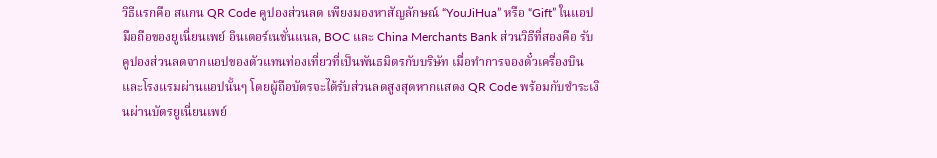วิธีแรกคือ สแกน QR Code คูปองส่วนลด เพียงมองหาสัญลักษณ์ “YouJiHua” หรือ “Gift” ในแอปมือถือของยูเนี่ยนเพย์ อินเตอร์เนชั่นแนล, BOC และ China Merchants Bank ส่วนวิธีที่สองคือ รับคูปองส่วนลดจากแอปของตัวแทนท่องเที่ยวที่เป็นพันธมิตรกับบริษัท เมื่อทำการจองตั๋วเครื่องบินและโรงแรมผ่านแอปนั้นๆ โดยผู้ถือบัตรจะได้รับส่วนลดสูงสุดหากแสดง QR Code พร้อมกับชำระเงินผ่านบัตรยูเนี่ยนเพย์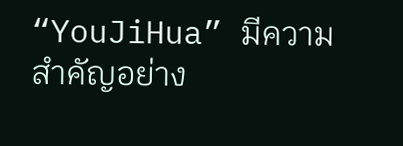“YouJiHua” มีความสำคัญอย่าง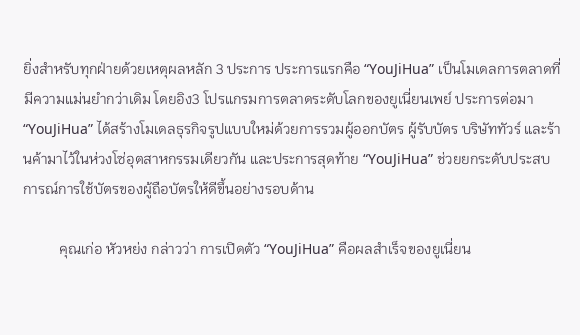ยิ่งสำหรับทุกฝ่ายด้วยเหตุผลหลัก 3 ประการ ประการแรกคือ “YouJiHua” เป็นโมเดลการตลาดที่มีความแม่นยำกว่าเดิม โดยอิง3 โปรแกรมการตลาดระดับโลกของยูเนี่ยนเพย์ ประการต่อมา “YouJiHua” ได้สร้างโมเดลธุรกิจรูปแบบใหม่ด้วยการรวมผู้ออกบัตร ผู้รับบัตร บริษัททัวร์ และร้านค้ามาไว้ในห่วงโซ่อุตสาหกรรมเดียวกัน และประการสุดท้าย “YouJiHua” ช่วยยกระดับประสบการณ์การใช้บัตรของผู้ถือบัตรให้ดีขึ้นอย่างรอบด้าน

          คุณเก่อ หัวหย่ง กล่าวว่า การเปิดตัว “YouJiHua” คือผลสำเร็จของยูเนี่ยน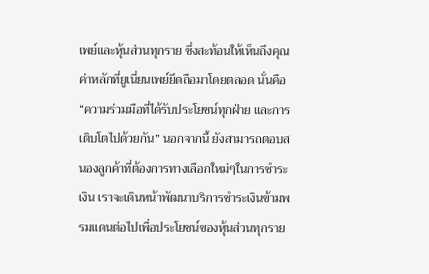เพย์และหุ้นส่วนทุกราย ซึ่งสะท้อนให้เห็นถึงคุณค่าหลักที่ยูเนี่ยนเพย์ยึดถือมาโดยตลอด นั่นคือ “ความร่วมมือที่ได้รับประโยชน์ทุกฝ่าย และการเติบโตไปด้วยกัน” นอกจากนี้ ยังสามารถตอบสนองลูกค้าที่ต้องการทางเลือกใหม่ๆในการชำระเงิน เราจะเดินหน้าพัฒนาบริการชำระเงินข้ามพรมแดนต่อไปเพื่อประโยชน์ของหุ้นส่วนทุกราย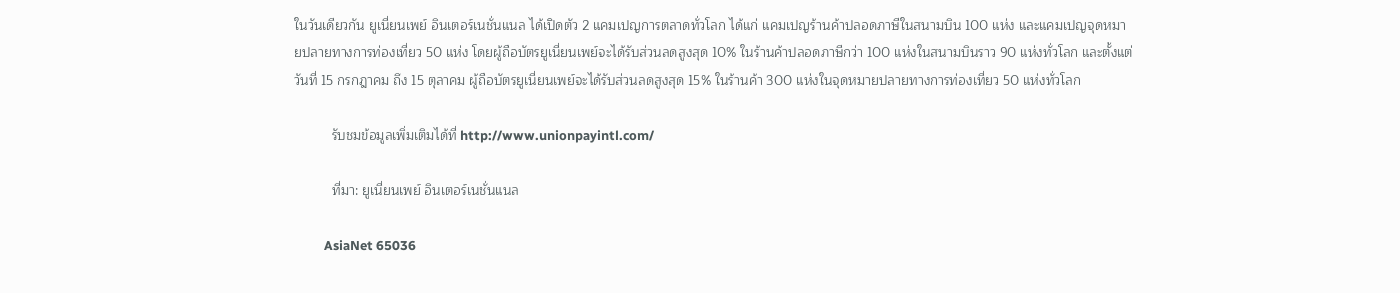ในวันเดียวกัน ยูเนี่ยนเพย์ อินเตอร์เนชั่นแนล ได้เปิดตัว 2 แคมเปญการตลาดทั่วโลก ได้แก่ แคมเปญร้านค้าปลอดภาษีในสนามบิน 100 แห่ง และแคมเปญจุดหมายปลายทางการท่องเที่ยว 50 แห่ง โดยผู้ถือบัตรยูเนี่ยนเพย์จะได้รับส่วนลดสูงสุด 10% ในร้านค้าปลอดภาษีกว่า 100 แห่งในสนามบินราว 90 แห่งทั่วโลก และตั้งแต่วันที่ 15 กรกฎาคม ถึง 15 ตุลาคม ผู้ถือบัตรยูเนี่ยนเพย์จะได้รับส่วนลดสูงสุด 15% ในร้านค้า 300 แห่งในจุดหมายปลายทางการท่องเที่ยว 50 แห่งทั่วโลก

          รับชมข้อมูลเพิ่มเติมได้ที่ http://www.unionpayintl.com/

          ที่มา: ยูเนี่ยนเพย์ อินเตอร์เนชั่นแนล

          AsiaNet 65036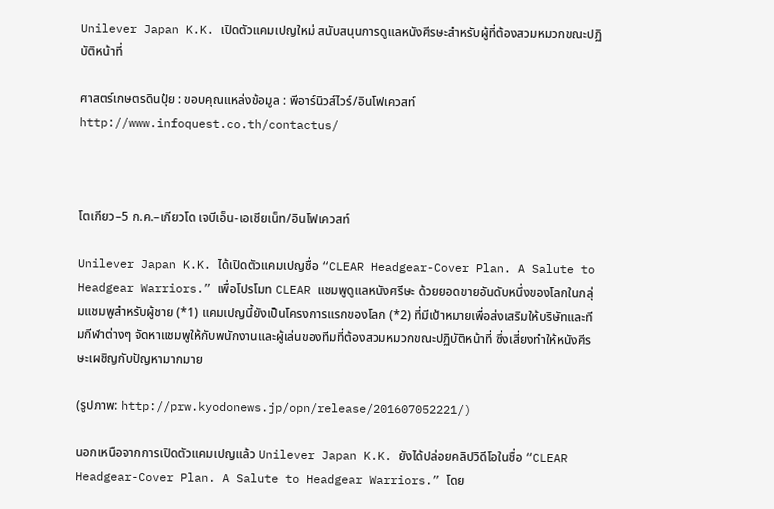Unilever Japan K.K. เปิดตัวแคมเปญใหม่ สนับสนุนการดูแลหนังศีรษะสำหรับผู้ที่ต้องสวมหมวกขณะปฏิบัติหน้าที่

ศาสตร์เกษตรดินปุ๋ย : ขอบคุณแหล่งข้อมูล : พีอาร์นิวส์ไวร์/อินโฟเควสท์ http://www.infoquest.co.th/contactus/



โตเกียว–5 ก.ค.–เกียวโด เจบีเอ็น-เอเชียเน็ท/อินโฟเควสท์

Unilever Japan K.K. ได้เปิดตัวแคมเปญชื่อ “CLEAR Headgear-Cover Plan. A Salute to Headgear Warriors.” เพื่อโปรโมท CLEAR แชมพูดูแลหนังศรีษะ ด้วยยอดขายอันดับหนึ่งของโลกในกลุ่มแชมพูสำหรับผู้ชาย (*1) แคมเปญนี้ยังเป็นโครงการแรกของโลก (*2) ที่มีเป้าหมายเพื่อส่งเสริมให้บริษัทและทีมกีฬาต่างๆ จัดหาแชมพูให้กับพนักงานและผู้เล่นของทีมที่ต้องสวมหมวกขณะปฏิบัติหน้าที่ ซึ่งเสี่ยงทำให้หนังศีรษะเผชิญกับปัญหามากมาย

(รูปภาพ: http://prw.kyodonews.jp/opn/release/201607052221/)

นอกเหนือจากการเปิดตัวแคมเปญแล้ว Unilever Japan K.K. ยังได้ปล่อยคลิปวิดีโอในชื่อ “CLEAR Headgear-Cover Plan. A Salute to Headgear Warriors.” โดย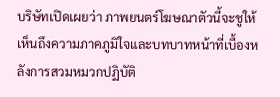บริษัทเปิดเผยว่า ภาพยนตร์โฆษณาตัวนี้จะชูให้เห็นถึงความภาคภูมิใจและบทบาทหน้าที่เบื้องหลังการสวมหมวกปฏิบัติ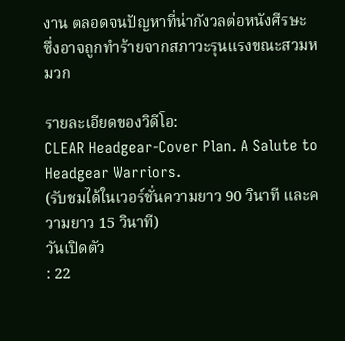งาน ตลอดจนปัญหาที่น่ากังวลต่อหนังศีรษะ ซึ่งอาจถูกทำร้ายจากสภาวะรุนแรงขณะสวมหมวก

รายละเอียดของวิดีโอ:
CLEAR Headgear-Cover Plan. A Salute to Headgear Warriors.
(รับชมได้ในเวอร์ชั่นความยาว 90 วินาที และความยาว 15 วินาที)
วันเปิดตัว
: 22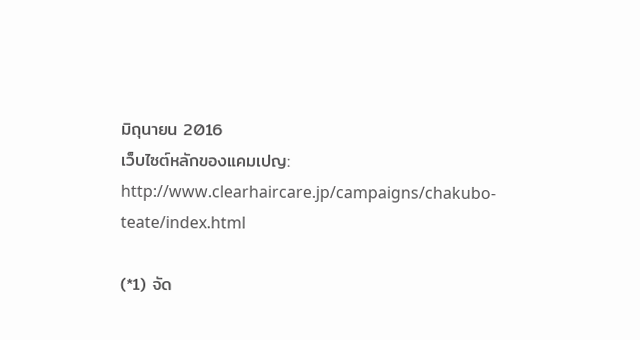มิถุนายน 2016
เว็บไซต์หลักของแคมเปญ: http://www.clearhaircare.jp/campaigns/chakubo-teate/index.html

(*1) จัด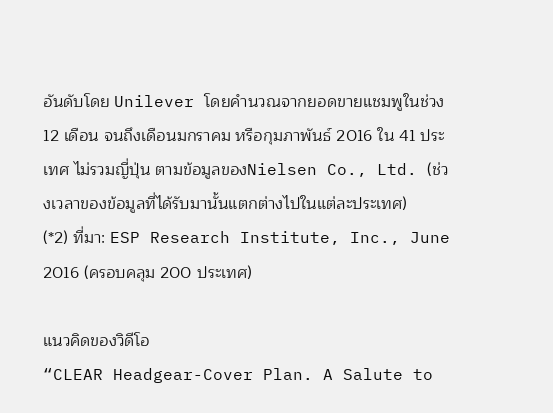อันดับโดย Unilever โดยคำนวณจากยอดขายแชมพูในช่วง 12 เดือน จนถึงเดือนมกราคม หรือกุมภาพันธ์ 2016 ใน 41 ประเทศ ไม่รวมญี่ปุ่น ตามข้อมูลของNielsen Co., Ltd. (ช่วงเวลาของข้อมูลที่ได้รับมานั้นแตกต่างไปในแต่ละประเทศ)
(*2) ที่มา: ESP Research Institute, Inc., June 2016 (ครอบคลุม 200 ประเทศ)

แนวคิดของวิดีโอ
“CLEAR Headgear-Cover Plan. A Salute to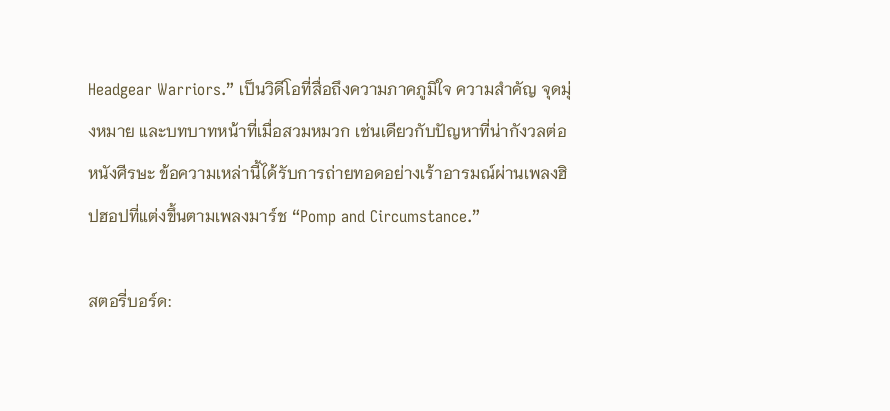Headgear Warriors.” เป็นวิดีโอที่สื่อถึงความภาคภูมิใจ ความสำคัญ จุดมุ่งหมาย และบทบาทหน้าที่เมื่อสวมหมวก เช่นเดียวกับปัญหาที่น่ากังวลต่อหนังศีรษะ ข้อความเหล่านี้ได้รับการถ่ายทอดอย่างเร้าอารมณ์ผ่านเพลงฮิปฮอปที่แต่งขึ้นตามเพลงมาร์ช “Pomp and Circumstance.”

สตอรี่บอร์ด: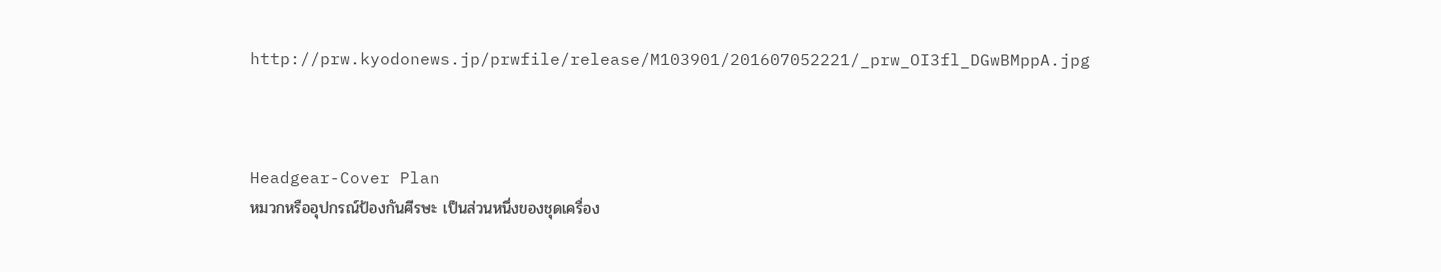http://prw.kyodonews.jp/prwfile/release/M103901/201607052221/_prw_OI3fl_DGwBMppA.jpg



Headgear-Cover Plan
หมวกหรืออุปกรณ์ป้องกันศีรษะ เป็นส่วนหนึ่งของชุดเครื่อง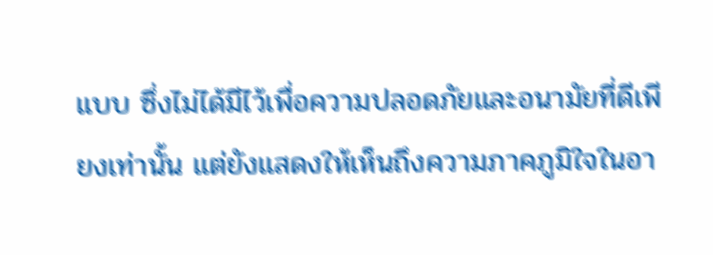แบบ ซึ่งไม่ได้มีไว้เพื่อความปลอดภัยและอนามัยที่ดีเพียงเท่านั้น แต่ยังแสดงให้เห็นถึงความภาคภูมิใจในอา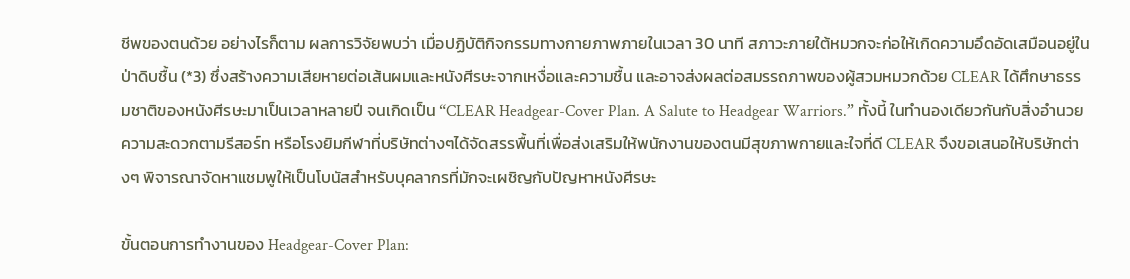ชีพของตนด้วย อย่างไรก็ตาม ผลการวิจัยพบว่า เมื่อปฏิบัติกิจกรรมทางกายภาพภายในเวลา 30 นาที สภาวะภายใต้หมวกจะก่อให้เกิดความอึดอัดเสมือนอยู่ในป่าดิบชื้น (*3) ซึ่งสร้างความเสียหายต่อเส้นผมและหนังศีรษะจากเหงื่อและความชื้น และอาจส่งผลต่อสมรรถภาพของผู้สวมหมวกด้วย CLEAR ได้ศึกษาธรรมชาติของหนังศีรษะมาเป็นเวลาหลายปี จนเกิดเป็น “CLEAR Headgear-Cover Plan. A Salute to Headgear Warriors.” ทั้งนี้ ในทำนองเดียวกันกับสิ่งอำนวยความสะดวกตามรีสอร์ท หรือโรงยิมกีฬาที่บริษัทต่างๆได้จัดสรรพื้นที่เพื่อส่งเสริมให้พนักงานของตนมีสุขภาพกายและใจที่ดี CLEAR จึงขอเสนอให้บริษัทต่างๆ พิจารณาจัดหาแชมพูให้เป็นโบนัสสำหรับบุคลากรที่มักจะเผชิญกับปัญหาหนังศีรษะ

ขั้นตอนการทำงานของ Headgear-Cover Plan: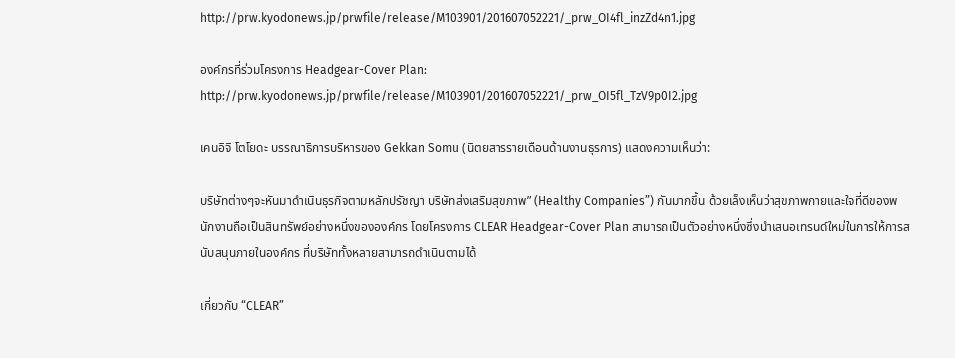http://prw.kyodonews.jp/prwfile/release/M103901/201607052221/_prw_OI4fl_inzZd4n1.jpg

องค์กรที่ร่วมโครงการ Headgear-Cover Plan: http://prw.kyodonews.jp/prwfile/release/M103901/201607052221/_prw_OI5fl_TzV9p0I2.jpg

เคนอิจิ โตโยดะ บรรณาธิการบริหารของ Gekkan Somu (นิตยสารรายเดือนด้านงานธุรการ) แสดงความเห็นว่า:

บริษัทต่างๆจะหันมาดำเนินธุรกิจตามหลักปรัชญา บริษัทส่งเสริมสุขภาพ” (Healthy Companies”) กันมากขึ้น ด้วยเล็งเห็นว่าสุขภาพกายและใจที่ดีของพนักงานถือเป็นสินทรัพย์อย่างหนึ่งขององค์กร โดยโครงการ CLEAR Headgear-Cover Plan สามารถเป็นตัวอย่างหนึ่งซึ่งนำเสนอเทรนด์ใหม่ในการให้การสนับสนุนภายในองค์กร ที่บริษัททั้งหลายสามารถดำเนินตามได้

เกี่ยวกับ “CLEAR”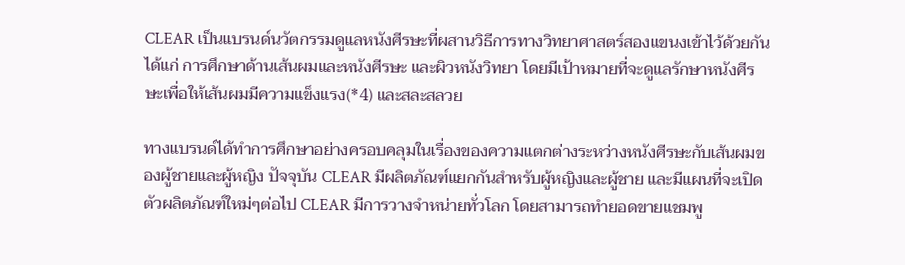CLEAR เป็นแบรนด์นวัตกรรมดูแลหนังศีรษะที่ผสานวิธีการทางวิทยาศาสตร์สองแขนงเข้าไว้ด้วยกัน ได้แก่ การศึกษาด้านเส้นผมและหนังศีรษะ และผิวหนังวิทยา โดยมีเป้าหมายที่จะดูแลรักษาหนังศีรษะเพื่อให้เส้นผมมีความแข็งแรง(*4) และสละสลวย

ทางแบรนด์ได้ทำการศึกษาอย่างครอบคลุมในเรื่องของความแตกต่างระหว่างหนังศีรษะกับเส้นผมของผู้ชายและผู้หญิง ปัจจุบัน CLEAR มีผลิตภัณฑ์แยกกันสำหรับผู้หญิงและผู้ชาย และมีแผนที่จะเปิดตัวผลิตภัณฑ์ใหม่ๆต่อไป CLEAR มีการวางจำหน่ายทั่วโลก โดยสามารถทำยอดขายแชมพู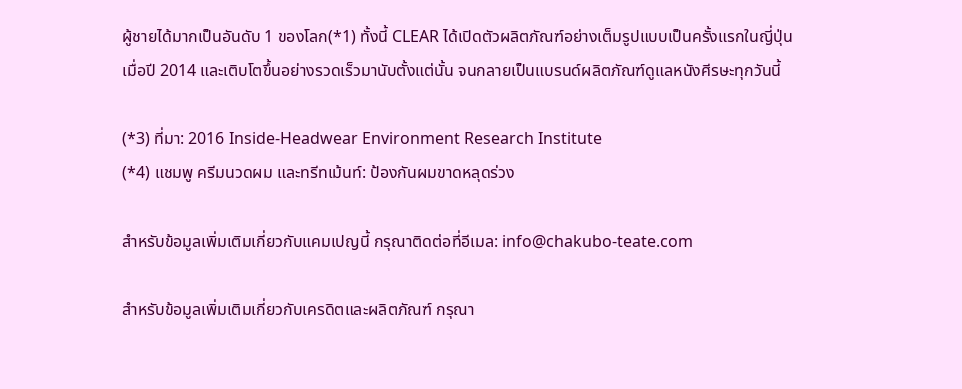ผู้ชายได้มากเป็นอันดับ 1 ของโลก(*1) ทั้งนี้ CLEAR ได้เปิดตัวผลิตภัณฑ์อย่างเต็มรูปแบบเป็นครั้งแรกในญี่ปุ่นเมื่อปี 2014 และเติบโตขึ้นอย่างรวดเร็วมานับตั้งแต่นั้น จนกลายเป็นแบรนด์ผลิตภัณฑ์ดูแลหนังศีรษะทุกวันนี้

(*3) ที่มา: 2016 Inside-Headwear Environment Research Institute
(*4) แชมพู ครีมนวดผม และทรีทเม้นท์: ป้องกันผมขาดหลุดร่วง

สำหรับข้อมูลเพิ่มเติมเกี่ยวกับแคมเปญนี้ กรุณาติดต่อที่อีเมล: info@chakubo-teate.com

สำหรับข้อมูลเพิ่มเติมเกี่ยวกับเครดิตและผลิตภัณฑ์ กรุณา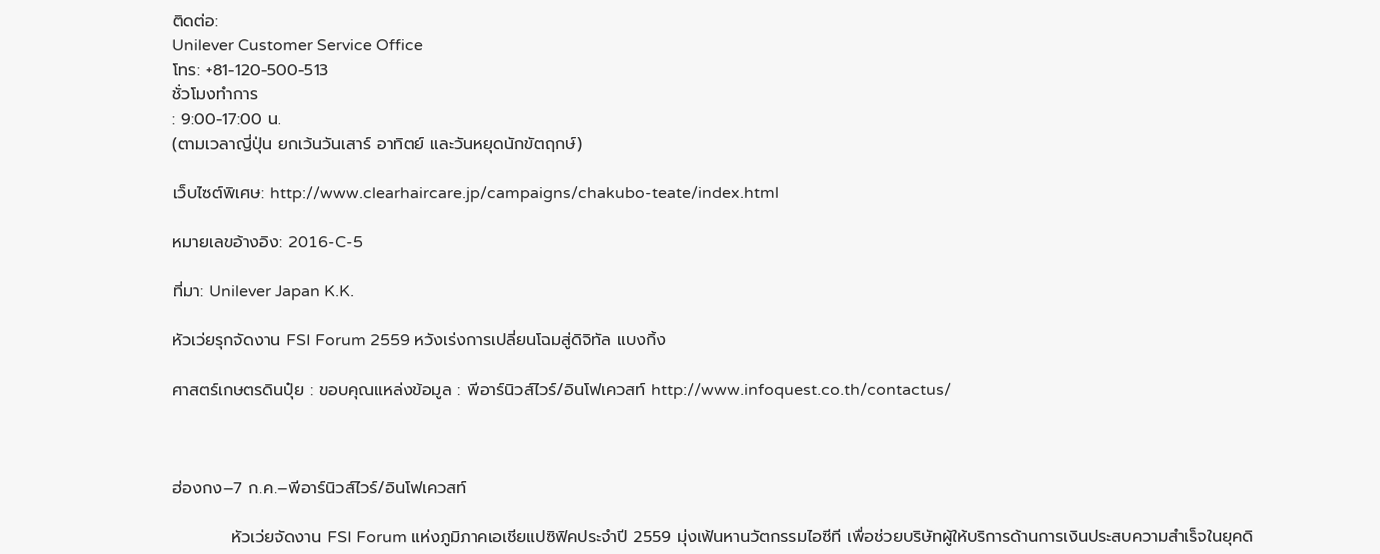ติดต่อ:
Unilever Customer Service Office
โทร: +81-120-500-513
ชั่วโมงทำการ
: 9:00-17:00 น.
(ตามเวลาญี่ปุ่น ยกเว้นวันเสาร์ อาทิตย์ และวันหยุดนักขัตฤกษ์)

เว็บไซต์พิเศษ: http://www.clearhaircare.jp/campaigns/chakubo-teate/index.html

หมายเลขอ้างอิง: 2016-C-5

ที่มา: Unilever Japan K.K.

หัวเว่ยรุกจัดงาน FSI Forum 2559 หวังเร่งการเปลี่ยนโฉมสู่ดิจิทัล แบงกิ้ง

ศาสตร์เกษตรดินปุ๋ย : ขอบคุณแหล่งข้อมูล : พีอาร์นิวส์ไวร์/อินโฟเควสท์ http://www.infoquest.co.th/contactus/



ฮ่องกง–7 ก.ค.–พีอาร์นิวส์ไวร์/อินโฟเควสท์

          หัวเว่ยจัดงาน FSI Forum แห่งภูมิภาคเอเชียแปซิฟิคประจำปี 2559 มุ่งเฟ้นหานวัตกรรมไอซีที เพื่อช่วยบริษัทผู้ให้บริการด้านการเงินประสบความสำเร็จในยุคดิ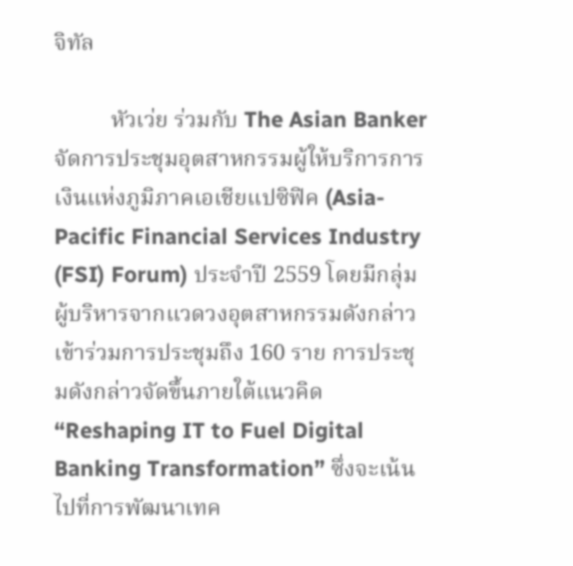จิทัล

          หัวเว่ย ร่วมกับ The Asian Banker จัดการประชุมอุตสาหกรรมผู้ให้บริการการเงินแห่งภูมิภาคเอเชียแปซิฟิค (Asia-Pacific Financial Services Industry (FSI) Forum) ประจำปี 2559 โดยมีกลุ่มผู้บริหารจากแวดวงอุตสาหกรรมดังกล่าวเข้าร่วมการประชุมถึง 160 ราย การประชุมดังกล่าวจัดขึ้นภายใต้แนวคิด “Reshaping IT to Fuel Digital Banking Transformation” ซึ่งจะเน้นไปที่การพัฒนาเทค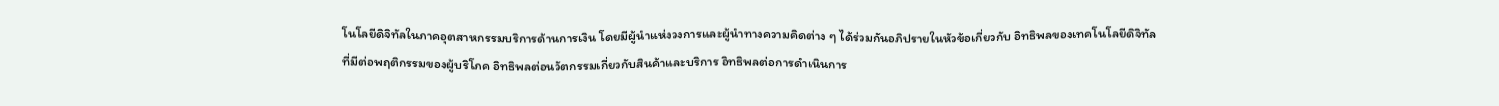โนโลยีดิจิทัลในภาคอุตสาหกรรมบริการด้านการเงิน โดยมีผู้นำแห่งวงการและผู้นำทางความคิดต่าง ๆ ได้ร่วมกันอภิปรายในหัวข้อเกี่ยวกับ อิทธิพลของเทคโนโลยีดิจิทัลที่มีต่อพฤติกรรมของผู้บริโภค อิทธิพลต่อนวัตกรรมเกี่ยวกับสินค้าและบริการ อิทธิพลต่อการดำเนินการ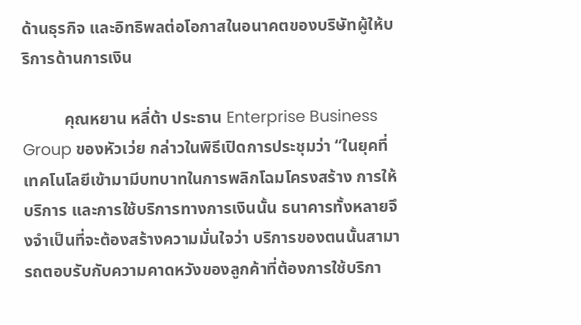ด้านธุรกิจ และอิทธิพลต่อโอกาสในอนาคตของบริษัทผู้ให้บริการด้านการเงิน

          คุณหยาน หลี่ต้า ประธาน Enterprise Business Group ของหัวเว่ย กล่าวในพิธีเปิดการประชุมว่า “ในยุคที่เทคโนโลยีเข้ามามีบทบาทในการพลิกโฉมโครงสร้าง การให้บริการ และการใช้บริการทางการเงินนั้น ธนาคารทั้งหลายจึงจำเป็นที่จะต้องสร้างความมั่นใจว่า บริการของตนนั้นสามารถตอบรับกับความคาดหวังของลูกค้าที่ต้องการใช้บริกา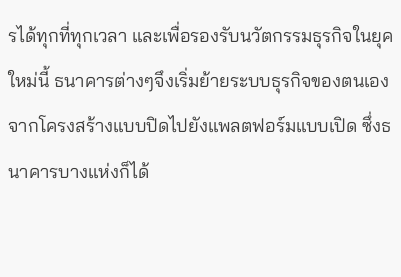รได้ทุกที่ทุกเวลา และเพื่อรองรับนวัตกรรมธุรกิจในยุคใหม่นี้ ธนาคารต่างๆจึงเริ่มย้ายระบบธุรกิจของตนเองจากโครงสร้างแบบปิดไปยังแพลตฟอร์มแบบเปิด ซึ่งธนาคารบางแห่งก็ได้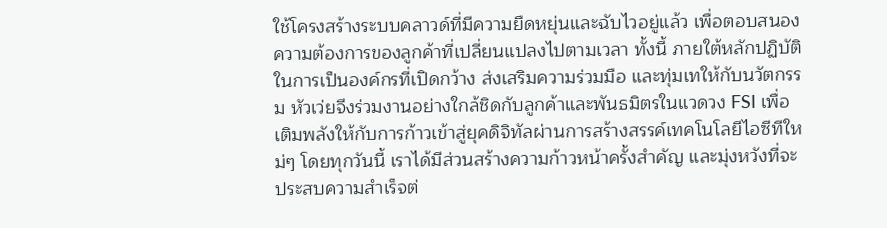ใช้โครงสร้างระบบคลาวด์ที่มีความยืดหยุ่นและฉับไวอยู่แล้ว เพื่อตอบสนองความต้องการของลูกค้าที่เปลี่ยนแปลงไปตามเวลา ทั้งนี้ ภายใต้หลักปฏิบัติในการเป็นองค์กรที่เปิดกว้าง ส่งเสริมความร่วมมือ และทุ่มเทให้กับนวัตกรรม หัวเว่ยจึงร่วมงานอย่างใกล้ชิดกับลูกค้าและพันธมิตรในแวดวง FSI เพื่อเติมพลังให้กับการก้าวเข้าสู่ยุคดิจิทัลผ่านการสร้างสรรค์เทคโนโลยีไอซีทีใหม่ๆ โดยทุกวันนี้ เราได้มีส่วนสร้างความก้าวหน้าครั้งสำคัญ และมุ่งหวังที่จะประสบความสำเร็จต่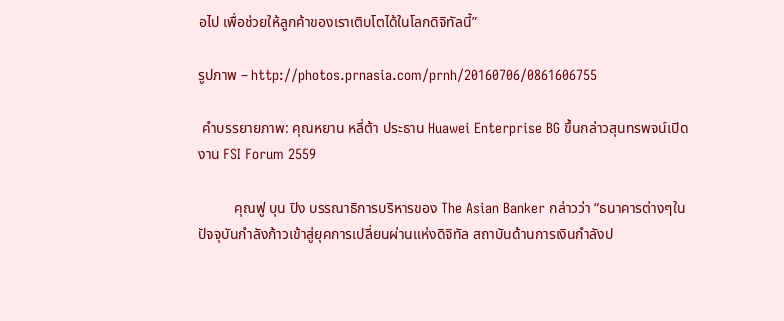อไป เพื่อช่วยให้ลูกค้าของเราเติบโตได้ในโลกดิจิทัลนี้”

รูปภาพ – http://photos.prnasia.com/prnh/20160706/0861606755

 คำบรรยายภาพ: คุณหยาน หลี่ต้า ประธาน Huawei Enterprise BG ขึ้นกล่าวสุนทรพจน์เปิดงาน FSI Forum 2559

          คุณฟู บุน ปิง บรรณาธิการบริหารของ The Asian Banker กล่าวว่า “ธนาคารต่างๆในปัจจุบันกำลังก้าวเข้าสู่ยุคการเปลี่ยนผ่านแห่งดิจิทัล สถาบันด้านการเงินกำลังป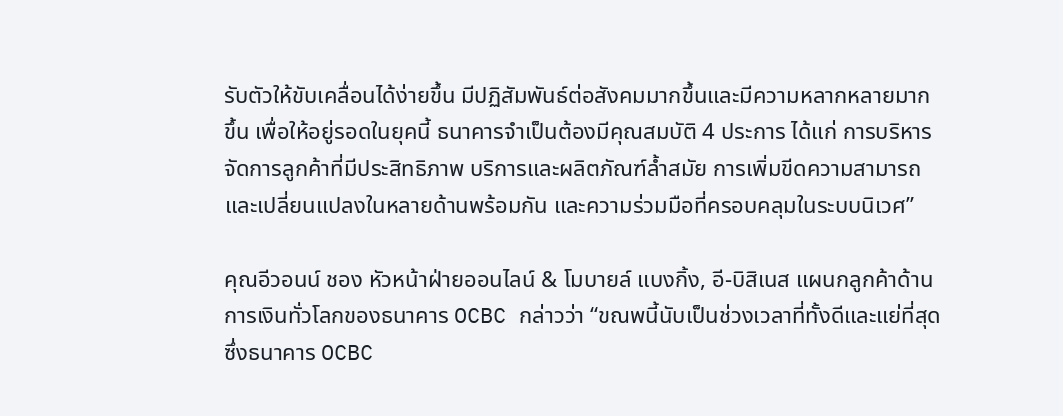รับตัวให้ขับเคลื่อนได้ง่ายขึ้น มีปฏิสัมพันธ์ต่อสังคมมากขึ้นและมีความหลากหลายมากขึ้น เพื่อให้อยู่รอดในยุคนี้ ธนาคารจำเป็นต้องมีคุณสมบัติ 4 ประการ ได้แก่ การบริหารจัดการลูกค้าที่มีประสิทธิภาพ บริการและผลิตภัณฑ์ล้ำสมัย การเพิ่มขีดความสามารถและเปลี่ยนแปลงในหลายด้านพร้อมกัน และความร่วมมือที่ครอบคลุมในระบบนิเวศ”

คุณอีวอนน์ ชอง หัวหน้าฝ่ายออนไลน์ & โมบายล์ แบงกิ้ง, อี-บิสิเนส แผนกลูกค้าด้านการเงินทั่วโลกของธนาคาร OCBC กล่าวว่า “ขณพนี้นับเป็นช่วงเวลาที่ทั้งดีและแย่ที่สุดซึ่งธนาคาร OCBC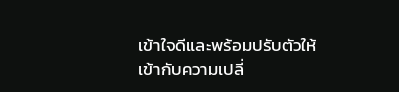เข้าใจดีและพร้อมปรับตัวให้เข้ากับความเปลี่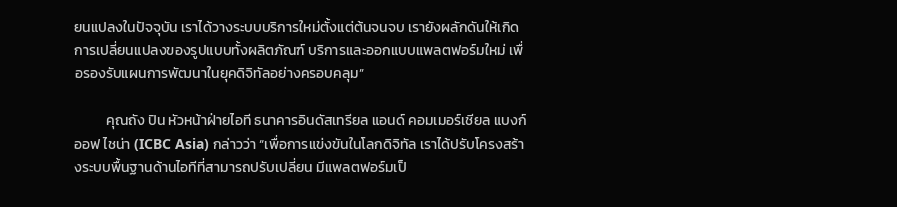ยนแปลงในปัจจุบัน เราได้วางระบบบริการใหม่ตั้งแต่ต้นจนจบ เรายังผลักดันให้เกิดการเปลี่ยนแปลงของรูปแบบทั้งผลิตภัณฑ์ บริการและออกแบบแพลตฟอร์มใหม่ เพื่อรองรับแผนการพัฒนาในยุคดิจิทัลอย่างครอบคลุม”

          คุณถัง ปิน หัวหน้าฝ่ายไอที ธนาคารอินดัสเทรียล แอนด์ คอมเมอร์เชียล แบงก์ ออฟ ไชน่า (ICBC Asia) กล่าวว่า “เพื่อการแข่งขันในโลกดิจิทัล เราได้ปรับโครงสร้างระบบพื้นฐานด้านไอทีที่สามารถปรับเปลี่ยน มีแพลตฟอร์มเป็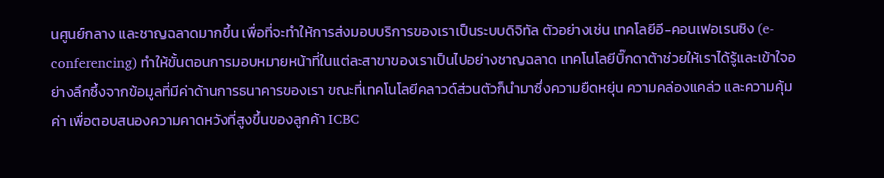นศูนย์กลาง และชาญฉลาดมากขึ้น เพื่อที่จะทำให้การส่งมอบบริการของเราเป็นระบบดิจิทัล ตัวอย่างเช่น เทคโลยีอี-คอนเฟอเรนซิง (e-conferencing) ทำให้ขั้นตอนการมอบหมายหน้าที่ในแต่ละสาขาของเราเป็นไปอย่างชาญฉลาด เทคโนโลยีบิ๊กดาต้าช่วยให้เราได้รู้และเข้าใจอย่างลึกซึ้งจากข้อมูลที่มีค่าด้านการธนาคารของเรา ขณะที่เทคโนโลยีคลาวด์ส่วนตัวก็นำมาซึ่งความยืดหยุ่น ความคล่องแคล่ว และความคุ้มค่า เพื่อตอบสนองความคาดหวังที่สูงขึ้นของลูกค้า ICBC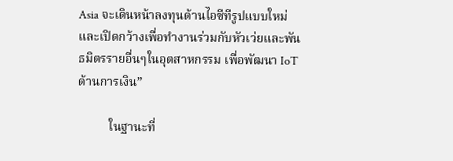Asia จะเดินหน้าลงทุนด้านไอซีทีรูปแบบใหม่และเปิดกว้างเพื่อทำงานร่วมกับหัวเว่ยและพันธมิตรรายอื่นๆในอุตสาหกรรม เพื่อพัฒนา IoT ด้านการเงิน”

          ในฐานะที่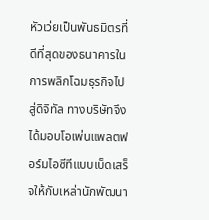หัวเว่ยเป็นพันธมิตรที่ดีที่สุดของธนาคารในการพลิกโฉมธุรกิจไปสู่ดิจิทัล ทางบริษัทจึงได้มอบโอเพ่นแพลตฟอร์มไอซีทีแบบเบ็ดเสร็จให้กับเหล่านักพัฒนา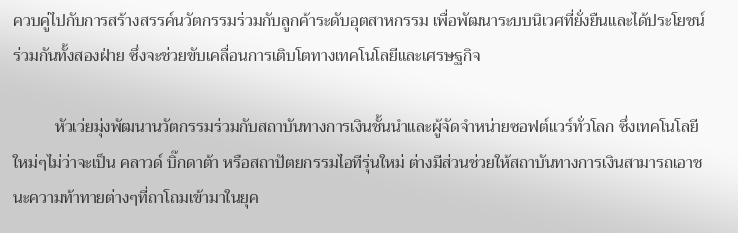ควบคู่ไปกับการสร้างสรรค์นวัตกรรมร่วมกับลูกค้าระดับอุตสาหกรรม เพื่อพัฒนาระบบนิเวศที่ยั่งยืนและได้ประโยชน์ร่วมกันทั้งสองฝ่าย ซึ่งจะช่วยขับเคลื่อนการเติบโตทางเทคโนโลยีและเศรษฐกิจ

          หัวเว่ยมุ่งพัฒนานวัตกรรมร่วมกับสถาบันทางการเงินชั้นนำและผู้จัดจำหน่ายซอฟต์แวร์ทั่วโลก ซึ่งเทคโนโลยีใหม่ๆไม่ว่าจะเป็น คลาวด์ บิ๊กดาต้า หรือสถาปัตยกรรมไอทีรุ่นใหม่ ต่างมีส่วนช่วยให้สถาบันทางการเงินสามารถเอาชนะความท้าทายต่างๆที่ถาโถมเข้ามาในยุค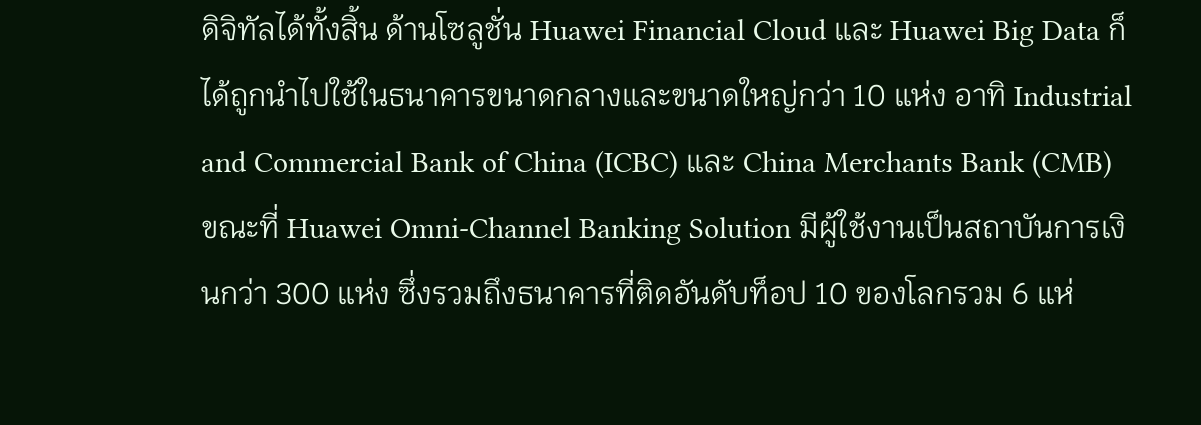ดิจิทัลได้ทั้งสิ้น ด้านโซลูชั่น Huawei Financial Cloud และ Huawei Big Data ก็ได้ถูกนำไปใช้ในธนาคารขนาดกลางและขนาดใหญ่กว่า 10 แห่ง อาทิ Industrial and Commercial Bank of China (ICBC) และ China Merchants Bank (CMB) ขณะที่ Huawei Omni-Channel Banking Solution มีผู้ใช้งานเป็นสถาบันการเงินกว่า 300 แห่ง ซึ่งรวมถึงธนาคารที่ติดอันดับท็อป 10 ของโลกรวม 6 แห่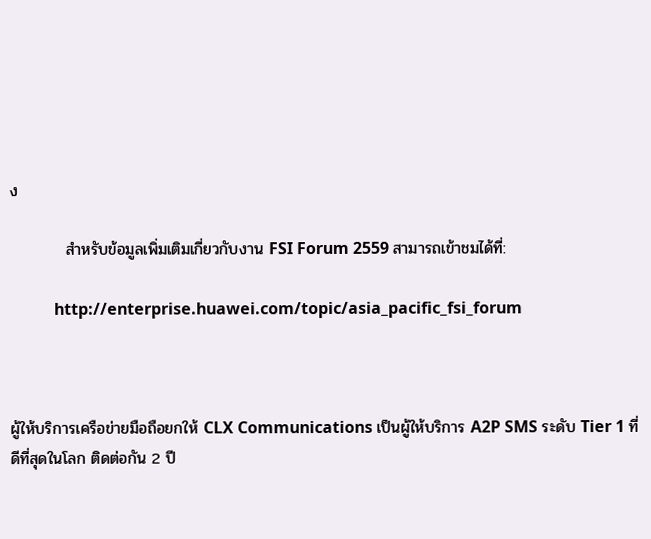ง

          สำหรับข้อมูลเพิ่มเติมเกี่ยวกับงาน FSI Forum 2559 สามารถเข้าชมได้ที่:

           http://enterprise.huawei.com/topic/asia_pacific_fsi_forum



ผู้ให้บริการเครือข่ายมือถือยกให้ CLX Communications เป็นผู้ให้บริการ A2P SMS ระดับ Tier 1 ที่ดีที่สุดในโลก ติดต่อกัน 2 ปี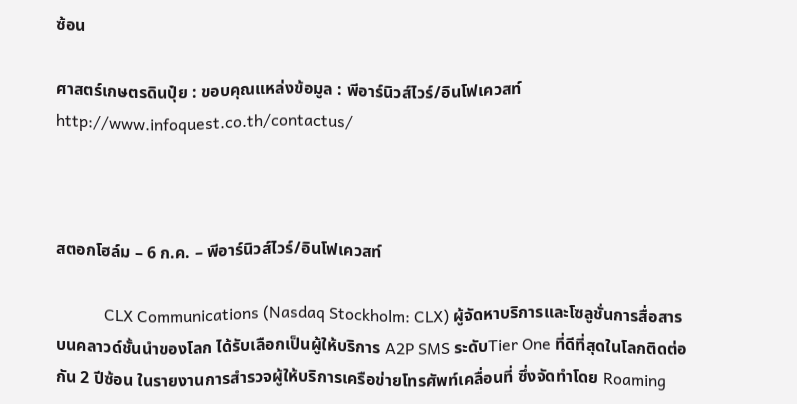ซ้อน

ศาสตร์เกษตรดินปุ๋ย : ขอบคุณแหล่งข้อมูล : พีอาร์นิวส์ไวร์/อินโฟเควสท์ http://www.infoquest.co.th/contactus/



สตอกโฮล์ม – 6 ก.ค. – พีอาร์นิวส์ไวร์/อินโฟเควสท์

            CLX Communications (Nasdaq Stockholm: CLX) ผู้จัดหาบริการและโซลูชั่นการสื่อสารบนคลาวด์ชั้นนำของโลก ได้รับเลือกเป็นผู้ให้บริการ A2P SMS ระดับTier One ที่ดีที่สุดในโลกติดต่อกัน 2 ปีซ้อน ในรายงานการสำรวจผู้ให้บริการเครือข่ายโทรศัพท์เคลื่อนที่ ซึ่งจัดทำโดย Roaming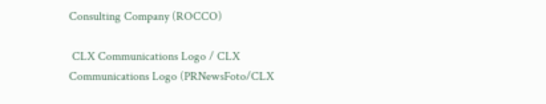Consulting Company (ROCCO)

 CLX Communications Logo / CLX Communications Logo (PRNewsFoto/CLX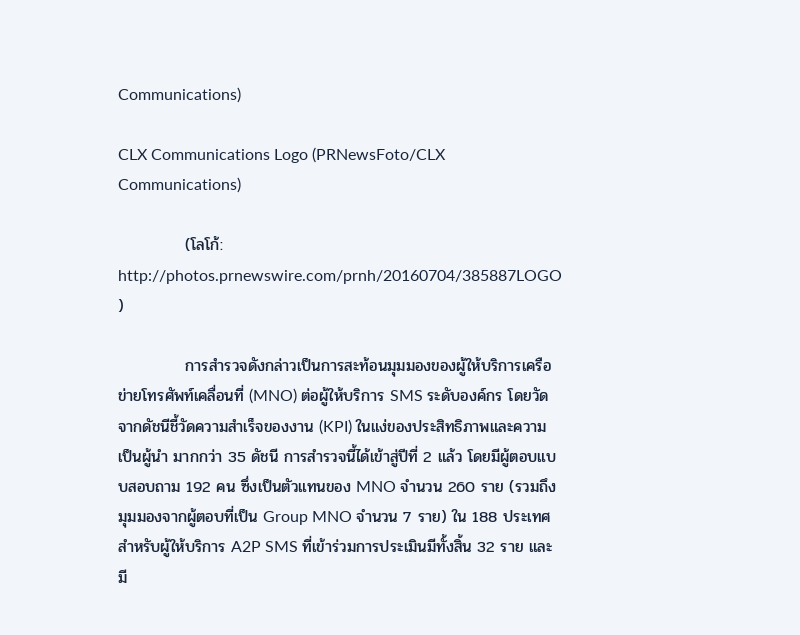Communications)

CLX Communications Logo (PRNewsFoto/CLX Communications)

            (โลโก้: http://photos.prnewswire.com/prnh/20160704/385887LOGO )

            การสำรวจดังกล่าวเป็นการสะท้อนมุมมองของผู้ให้บริการเครือข่ายโทรศัพท์เคลื่อนที่ (MNO) ต่อผู้ให้บริการ SMS ระดับองค์กร โดยวัดจากดัชนีชี้วัดความสำเร็จของงาน (KPI) ในแง่ของประสิทธิภาพและความเป็นผู้นำ มากกว่า 35 ดัชนี การสำรวจนี้ได้เข้าสู่ปีที่ 2 แล้ว โดยมีผู้ตอบแบบสอบถาม 192 คน ซึ่งเป็นตัวแทนของ MNO จำนวน 260 ราย (รวมถึงมุมมองจากผู้ตอบที่เป็น Group MNO จำนวน 7 ราย) ใน 188 ประเทศ สำหรับผู้ให้บริการ A2P SMS ที่เข้าร่วมการประเมินมีทั้งสิ้น 32 ราย และมี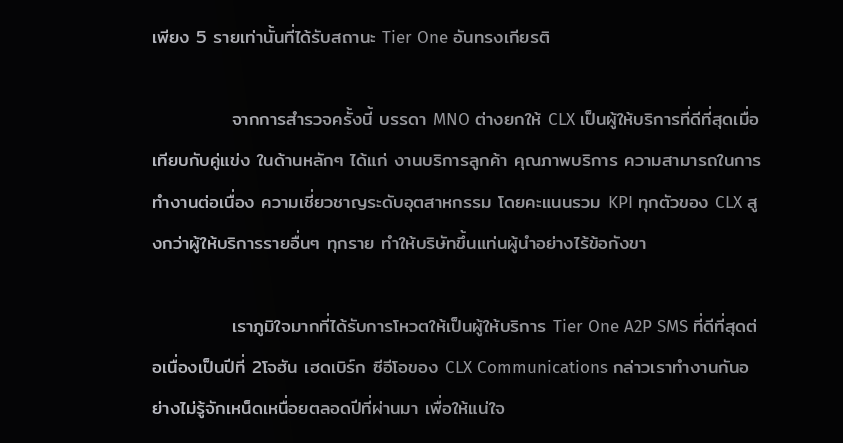เพียง 5 รายเท่านั้นที่ได้รับสถานะ Tier One อันทรงเกียรติ

            จากการสำรวจครั้งนี้ บรรดา MNO ต่างยกให้ CLX เป็นผู้ให้บริการที่ดีที่สุดเมื่อเทียบกับคู่แข่ง ในด้านหลักๆ ได้แก่ งานบริการลูกค้า คุณภาพบริการ ความสามารถในการทำงานต่อเนื่อง ความเชี่ยวชาญระดับอุตสาหกรรม โดยคะแนนรวม KPI ทุกตัวของ CLX สูงกว่าผู้ให้บริการรายอื่นๆ ทุกราย ทำให้บริษัทขึ้นแท่นผู้นำอย่างไร้ข้อกังขา

            เราภูมิใจมากที่ได้รับการโหวตให้เป็นผู้ให้บริการ Tier One A2P SMS ที่ดีที่สุดต่อเนื่องเป็นปีที่ 2โจฮัน เฮดเบิร์ก ซีอีโอของ CLX Communications กล่าวเราทำงานกันอย่างไม่รู้จักเหน็ดเหนื่อยตลอดปีที่ผ่านมา เพื่อให้แน่ใจ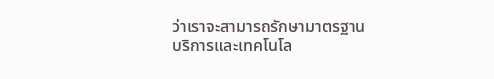ว่าเราจะสามารถรักษามาตรฐานบริการและเทคโนโล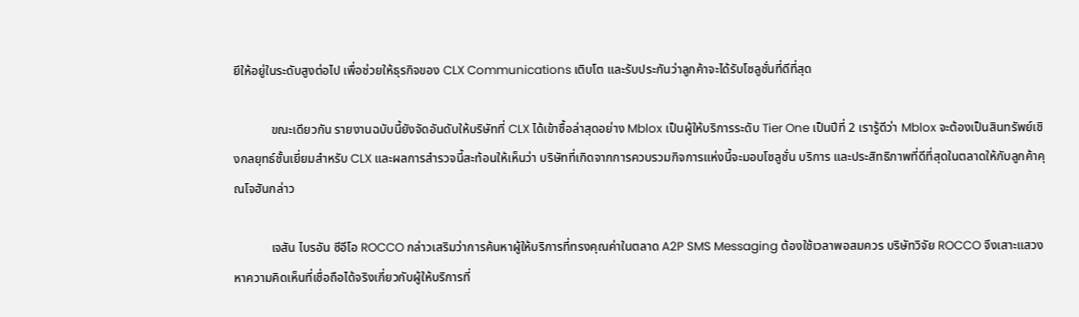ยีให้อยู่ในระดับสูงต่อไป เพื่อช่วยให้ธุรกิจของ CLX Communications เติบโต และรับประกันว่าลูกค้าจะได้รับโซลูชั่นที่ดีที่สุด

            ขณะเดียวกัน รายงานฉบับนี้ยังจัดอันดับให้บริษัทที่ CLX ได้เข้าซื้อล่าสุดอย่าง Mblox เป็นผู้ให้บริการระดับ Tier One เป็นปีที่ 2 เรารู้ดีว่า Mblox จะต้องเป็นสินทรัพย์เชิงกลยุทธ์ชั้นเยี่ยมสำหรับ CLX และผลการสำรวจนี้สะท้อนให้เห็นว่า บริษัทที่เกิดจากการควบรวมกิจการแห่งนี้จะมอบโซลูชั่น บริการ และประสิทธิภาพที่ดีที่สุดในตลาดให้กับลูกค้าคุณโจฮันกล่าว

            เจสัน ไบรอัน ซีอีโอ ROCCO กล่าวเสริมว่าการค้นหาผู้ให้บริการที่ทรงคุณค่าในตลาด A2P SMS Messaging ต้องใช้เวลาพอสมควร บริษัทวิจัย ROCCO จึงเสาะแสวงหาความคิดเห็นที่เชื่อถือได้จริงเกี่ยวกับผู้ให้บริการที่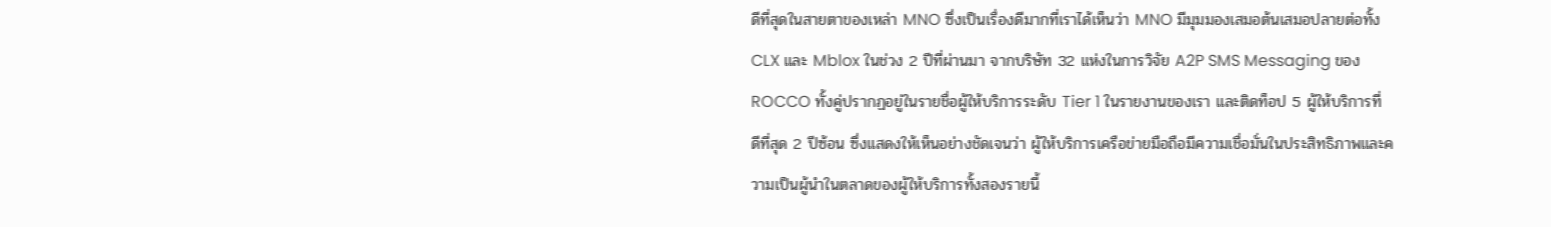ดีที่สุดในสายตาของเหล่า MNO ซึ่งเป็นเรื่องดีมากที่เราได้เห็นว่า MNO มีมุมมองเสมอต้นเสมอปลายต่อทั้ง CLX และ Mblox ในช่วง 2 ปีที่ผ่านมา จากบริษัท 32 แห่งในการวิจัย A2P SMS Messaging ของ ROCCO ทั้งคู่ปรากฏอยู่ในรายชื่อผู้ให้บริการระดับ Tier 1 ในรายงานของเรา และติดท็อป 5 ผู้ให้บริการที่ดีที่สุด 2 ปีซ้อน ซึ่งแสดงให้เห็นอย่างชัดเจนว่า ผู้ให้บริการเครือข่ายมือถือมีความเชื่อมั่นในประสิทธิภาพและความเป็นผู้นำในตลาดของผู้ให้บริการทั้งสองรายนี้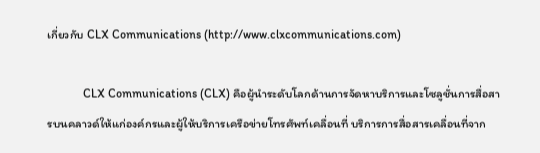เกี่ยวกับ CLX Communications (http://www.clxcommunications.com)

            CLX Communications (CLX) คือผู้นำระดับโลกด้านการจัดหาบริการและโซลูชั่นการสื่อสารบนคลาวด์ให้แก่องค์กรและผู้ให้บริการเครือข่ายโทรศัพท์เคลื่อนที่ บริการการสื่อสารเคลื่อนที่จาก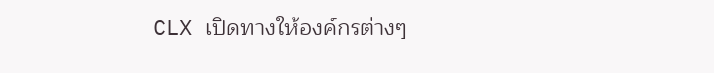CLX เปิดทางให้องค์กรต่างๆ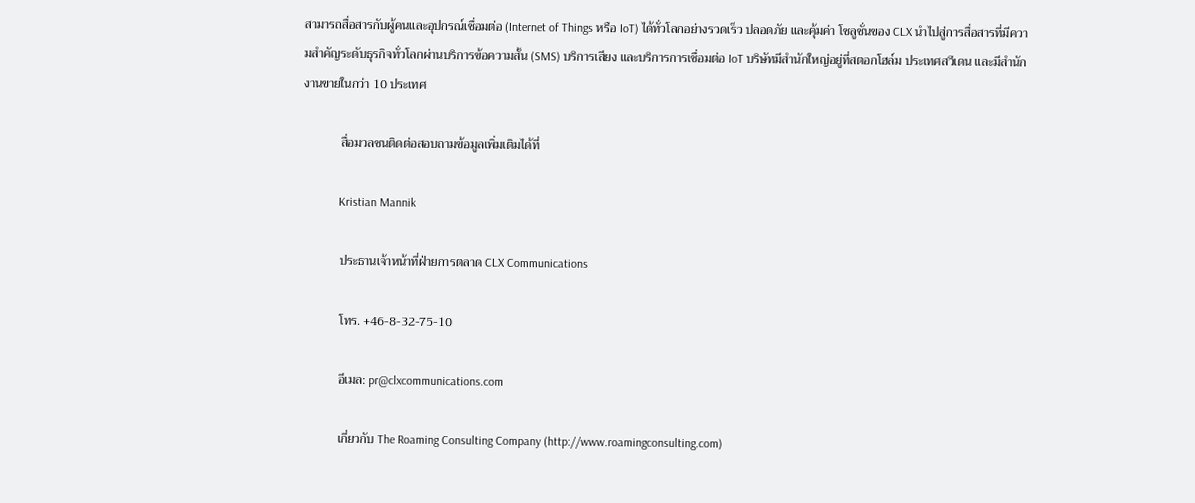สามารถสื่อสารกับผู้คนและอุปกรณ์เชื่อมต่อ (Internet of Things หรือ IoT) ได้ทั่วโลกอย่างรวดเร็ว ปลอดภัย และคุ้มค่า โซลูชั่นของ CLX นำไปสู่การสื่อสารที่มีความสำคัญระดับธุรกิจทั่วโลกผ่านบริการข้อความสั้น (SMS) บริการเสียง และบริการการเชื่อมต่อ IoT บริษัทมีสำนักใหญ่อยู่ที่สตอกโฮล์ม ประเทศสวีเดน และมีสำนักงานขายในกว่า 10 ประเทศ

            สื่อมวลชนติดต่อสอบถามข้อมูลเพิ่มเติมได้ที่

            Kristian Mannik

            ประธานเจ้าหน้าที่ฝ่ายการตลาด CLX Communications

            โทร. +46-8-32-75-10

            อีเมล: pr@clxcommunications.com

            เกี่ยวกับ The Roaming Consulting Company (http://www.roamingconsulting.com)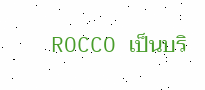ROCCO เป็นบริ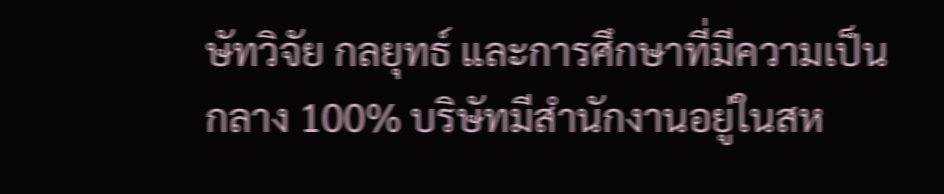ษัทวิจัย กลยุทธ์ และการศึกษาที่มีความเป็นกลาง 100% บริษัทมีสำนักงานอยู่ในสห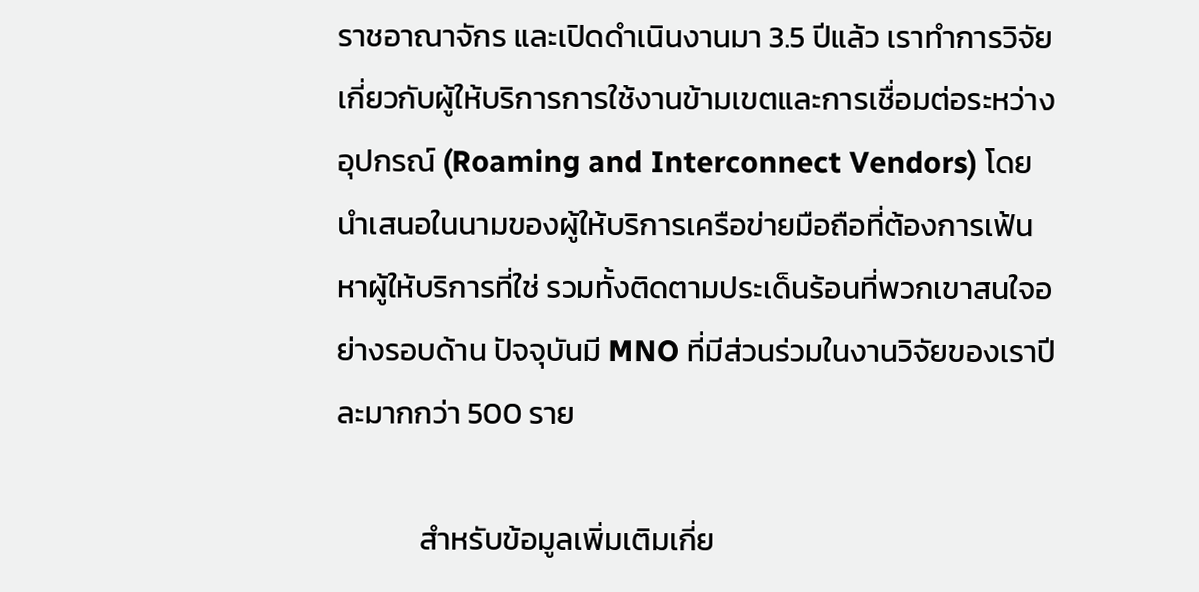ราชอาณาจักร และเปิดดำเนินงานมา 3.5 ปีแล้ว เราทำการวิจัยเกี่ยวกับผู้ให้บริการการใช้งานข้ามเขตและการเชื่อมต่อระหว่างอุปกรณ์ (Roaming and Interconnect Vendors) โดยนำเสนอในนามของผู้ให้บริการเครือข่ายมือถือที่ต้องการเฟ้นหาผู้ให้บริการที่ใช่ รวมทั้งติดตามประเด็นร้อนที่พวกเขาสนใจอย่างรอบด้าน ปัจจุบันมี MNO ที่มีส่วนร่วมในงานวิจัยของเราปีละมากกว่า 500 ราย

            สำหรับข้อมูลเพิ่มเติมเกี่ย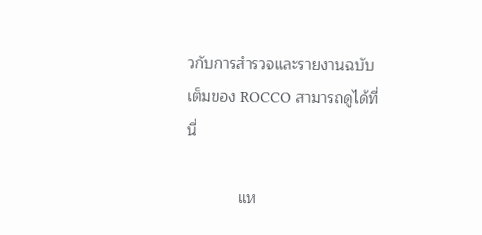วกับการสำรวจและรายงานฉบับเต็มของ ROCCO สามารถดูได้ที่นี่

            แห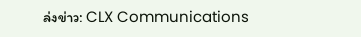ล่งข่าว: CLX Communications